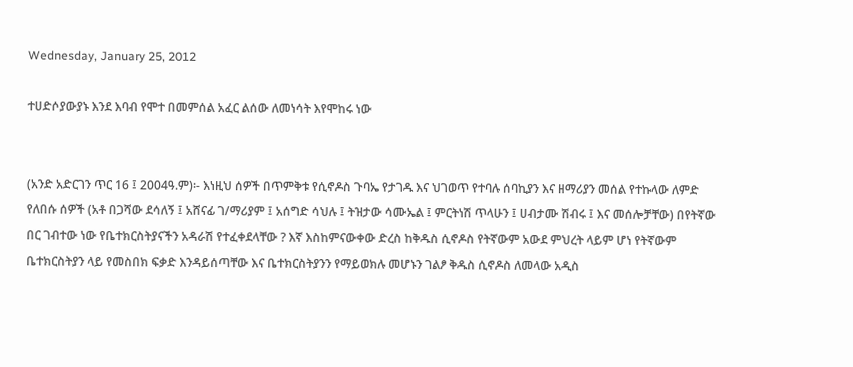Wednesday, January 25, 2012

ተሀድሶያውያኑ እንደ እባብ የሞተ በመምሰል አፈር ልሰው ለመነሳት እየሞከሩ ነው


(አንድ አድርገን ጥር 16 ፤ 2004ዓ.ም)፡- እነዚህ ሰዎች በጥምቅቱ የሲኖዶስ ጉባኤ የታገዱ እና ህገወጥ የተባሉ ሰባኪያን እና ዘማሪያን መሰል የተኩላው ለምድ የለበሱ ሰዎች (አቶ በጋሻው ደሳለኝ ፤ አሸናፊ ገ/ማሪያም ፤ አሰግድ ሳህሉ ፤ ትዝታው ሳሙኤል ፤ ምርትነሽ ጥላሁን ፤ ሀብታሙ ሽብሩ ፤ እና መሰሎቻቸው) በየትኛው በር ገብተው ነው የቤተክርስትያናችን አዳራሽ የተፈቀደላቸው ? እኛ እስከምናውቀው ድረስ ከቅዱስ ሲኖዶስ የትኛውም አውደ ምህረት ላይም ሆነ የትኛውም ቤተክርስትያን ላይ የመስበክ ፍቃድ እንዳይሰጣቸው እና ቤተክርስትያንን የማይወክሉ መሆኑን ገልፆ ቅዱስ ሲኖዶስ ለመላው አዲስ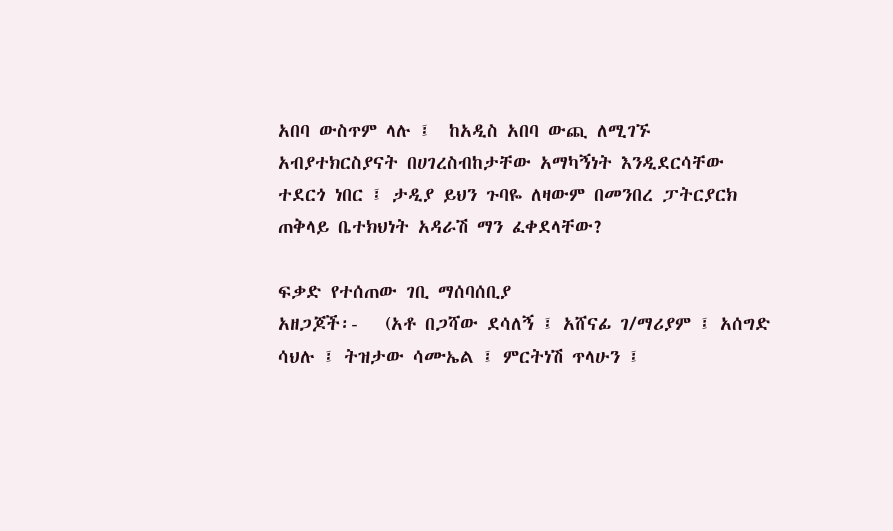አበባ ውስጥም ላሉ ፤  ከአዲስ አበባ ውጪ ለሚገኙ አብያተክርስያናት በሀገረስብከታቸው አማካኝነት እንዲደርሳቸው ተደርጎ ነበር ፤ ታዲያ ይህን ጉባዬ ለዛውም በመንበረ ፓትርያርክ ጠቅላይ ቤተክህነት አዳራሽ ማን ፈቀደላቸው?

ፍቃድ የተሰጠው ገቢ ማሰባሰቢያ
አዘጋጆች፡-   (አቶ በጋሻው ደሳለኝ ፤ አሸናፊ ገ/ማሪያም ፤ አሰግድ ሳህሉ ፤ ትዝታው ሳሙኤል ፤ ምርትነሽ ጥላሁን ፤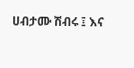ሀብታሙ ሽብሩ ፤ እና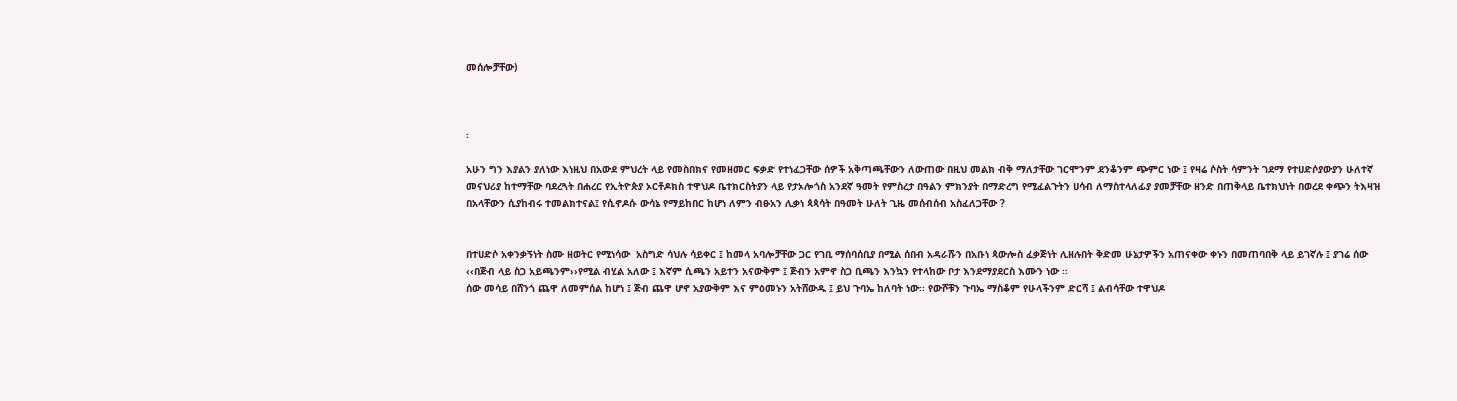መሰሎቻቸው)



፡

አሁን ግን እያልን ያለነው እነዚህ በአውደ ምህረት ላይ የመስበክና የመዘመር ፍቃድ የተነፈጋቸው ሰዎች አቅጣጫቸውን ለውጠው በዚህ መልክ ብቅ ማለታቸው ገርሞንም ደንቆንም ጭምር ነው ፤ የዛሬ ሶስት ሳምንት ገደማ የተሀድሶያውያን ሁለተኛ መናህሪያ ከተማቸው ባደረጓት በሐረር የኢትዮጵያ ኦርቶዶክስ ተዋህዶ ቤተክርስትያን ላይ የታኦሎጎስ አንደኛ ዓመት የምስረታ በዓልን ምክንያት በማድረግ የሚፈልጉትን ሀሳብ ለማስተላለፊያ ያመቻቸው ዘንድ በጠቅላይ ቤተክህነት በወረደ ቀጭን ትእዛዝ በአላቸውን ሲያከብሩ ተመልክተናል፤ የሲኖዶሱ ውሳኔ የማይከበር ከሆነ ለምን ብፁአን ሊቃነ ጳጳሳት በዓመት ሁለት ጊዜ መሰብሰብ አስፈለጋቸው ?


በተሀድሶ አቀንቃኝነት ስሙ ዘወትር የሚነሳው  አስግድ ሳህሉ ሳይቀር ፤ ከመላ አባሎቻቸው ጋር የገቢ ማሰባሰቢያ በሚል ሰበብ አዳራሹን በአቡነ ጳውሎስ ፈቃጅነት ሊዘሉበት ቅድመ ሁኔታዎችን አጠናቀው ቀኑን በመጠባበቅ ላይ ይገኛሉ ፤ ያገሬ ሰው ‹‹በጅብ ላይ ስጋ አይጫንም››የሚል ብሂል አለው ፤ እኛም ሲጫን አይተን አናውቅም ፤ ጅብን አምኖ ስጋ ቢጫን እንኳን የተላከው ቦታ እንደማያደርስ እሙን ነው ፡፡
ሰው መሳይ በሸንጎ ጨዋ ለመምሰል ከሆነ ፤ ጅብ ጨዋ ሆኖ አያውቅም እና ምዕመኑን አትሸውዱ ፤ ይህ ጉባኤ ከለባት ነው፡፡ የውሾቹን ጉባኤ ማስቆም የሁላችንም ድርሻ ፤ ልብሳቸው ተዋህዶ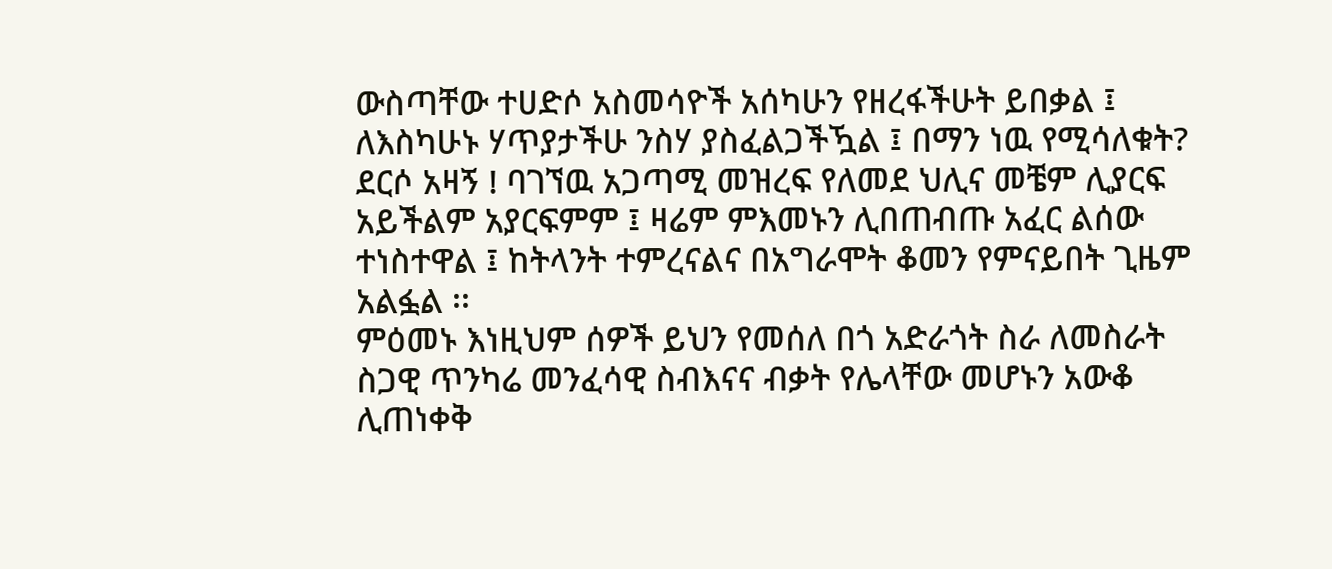ውስጣቸው ተሀድሶ አስመሳዮች አሰካሁን የዘረፋችሁት ይበቃል ፤ ለእስካሁኑ ሃጥያታችሁ ንስሃ ያስፈልጋችዃል ፤ በማን ነዉ የሚሳለቁት? ደርሶ አዛኝ ! ባገኘዉ አጋጣሚ መዝረፍ የለመደ ህሊና መቼም ሊያርፍ አይችልም አያርፍምም ፤ ዛሬም ምእመኑን ሊበጠብጡ አፈር ልሰው ተነስተዋል ፤ ከትላንት ተምረናልና በአግራሞት ቆመን የምናይበት ጊዜም አልፏል ፡፡
ምዕመኑ እነዚህም ሰዎች ይህን የመሰለ በጎ አድራጎት ስራ ለመስራት ስጋዊ ጥንካሬ መንፈሳዊ ስብእናና ብቃት የሌላቸው መሆኑን አውቆ  ሊጠነቀቅ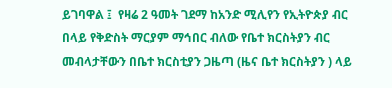ይገባዋል ፤  የዛሬ 2 ዓመት ገደማ ከአንድ ሚሊየን የኢትዮጵያ ብር በላይ የቅድስት ማርያም ማኅበር ብለው የቤተ ክርስትያን ብር መብላታቸውን በቤተ ክርስቲያን ጋዜጣ (ዜና ቤተ ክርስትያን ) ላይ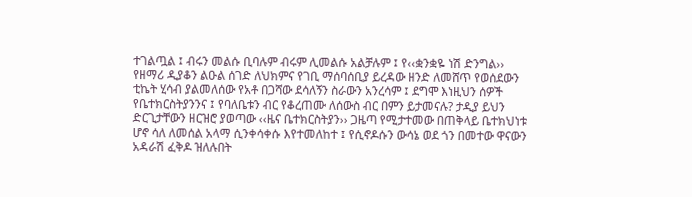ተገልጧል ፤ ብሩን መልሱ ቢባሉም ብሩም ሊመልሱ አልቻሉም ፤ የ‹‹ቋንቋዬ ነሽ ድንግል›› የዘማሪ ዲያቆን ልዑል ሰገድ ለህክምና የገቢ ማሰባሰቢያ ይረዳው ዘንድ ለመሸጥ የወሰደውን ቲኬት ሂሳብ ያልመለሰው የአቶ በጋሻው ደሳለኝን ስራውን አንረሳም ፤ ደግሞ እነዚህን ሰዎች የቤተክርስትያንንና ፤ የባለቤቱን ብር የቆረጠሙ ለሰውስ ብር በምን ይታመናሉ? ታዲያ ይህን ድርጊታቸውን ዘርዝሮ ያወጣው ‹‹ዜና ቤተክርስትያን›› ጋዜጣ የሚታተመው በጠቅላይ ቤተክህነቱ ሆኖ ሳለ ለመሰል አላማ ሲንቀሳቀሱ እየተመለከተ ፤ የሲኖዶሱን ውሳኔ ወደ ጎን በመተው ዋናውን አዳራሽ ፈቅዶ ዝለሉበት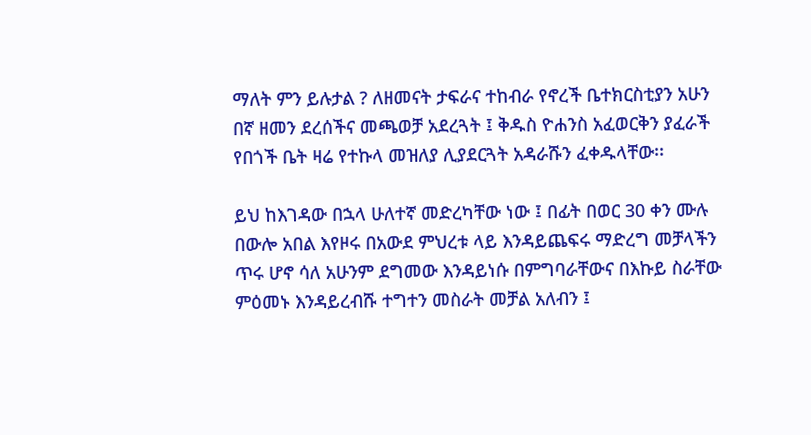ማለት ምን ይሉታል ? ለዘመናት ታፍራና ተከብራ የኖረች ቤተክርስቲያን አሁን በኛ ዘመን ደረሰችና መጫወቻ አደረጓት ፤ ቅዱስ ዮሐንስ አፈወርቅን ያፈራች የበጎች ቤት ዛሬ የተኩላ መዝለያ ሊያደርጓት አዳራሹን ፈቀዱላቸው፡፡

ይህ ከእገዳው በኋላ ሁለተኛ መድረካቸው ነው ፤ በፊት በወር 30 ቀን ሙሉ በውሎ አበል እየዞሩ በአውደ ምህረቱ ላይ እንዳይጨፍሩ ማድረግ መቻላችን ጥሩ ሆኖ ሳለ አሁንም ደግመው እንዳይነሱ በምግባራቸውና በእኩይ ስራቸው ምዕመኑ እንዳይረብሹ ተግተን መስራት መቻል አለብን ፤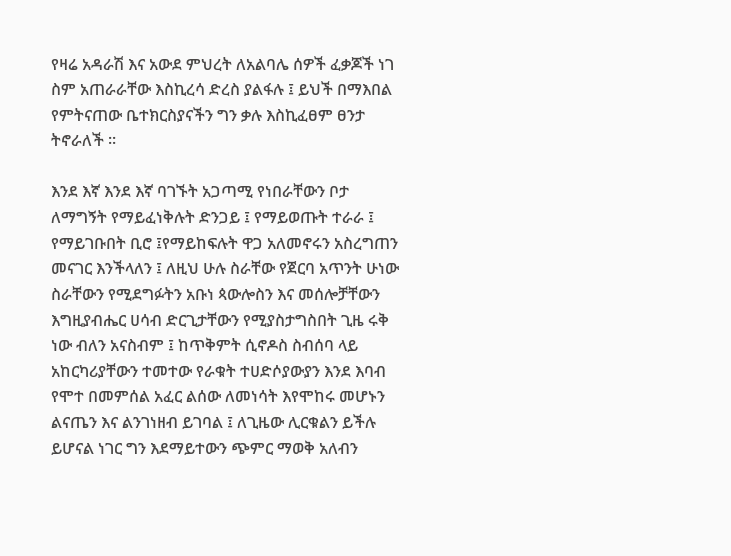የዛሬ አዳራሽ እና አውደ ምህረት ለአልባሌ ሰዎች ፈቃጆች ነገ ስም አጠራራቸው እስኪረሳ ድረስ ያልፋሉ ፤ ይህች በማእበል የምትናጠው ቤተክርስያናችን ግን ቃሉ እስኪፈፀም ፀንታ ትኖራለች ፡፡

እንደ እኛ እንደ እኛ ባገኙት አጋጣሚ የነበራቸውን ቦታ ለማግኝት የማይፈነቅሉት ድንጋይ ፤ የማይወጡት ተራራ ፤ የማይገቡበት ቢሮ ፤የማይከፍሉት ዋጋ አለመኖሩን አስረግጠን መናገር እንችላለን ፤ ለዚህ ሁሉ ስራቸው የጀርባ አጥንት ሁነው ስራቸውን የሚደግፉትን አቡነ ጳውሎስን እና መሰሎቻቸውን እግዚያብሔር ሀሳብ ድርጊታቸውን የሚያስታግስበት ጊዜ ሩቅ ነው ብለን አናስብም ፤ ከጥቅምት ሲኖዶስ ስብሰባ ላይ አከርካሪያቸውን ተመተው የራቁት ተሀድሶያውያን እንደ እባብ የሞተ በመምሰል አፈር ልሰው ለመነሳት እየሞከሩ መሆኑን ልናጤን እና ልንገነዘብ ይገባል ፤ ለጊዜው ሊርቁልን ይችሉ ይሆናል ነገር ግን እደማይተውን ጭምር ማወቅ አለብን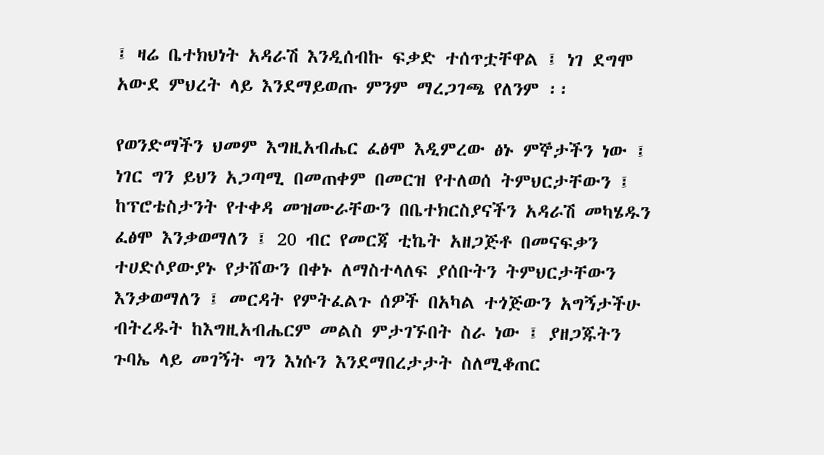፤ ዛሬ ቤተክህነት አዳራሽ እንዲሰብኩ ፍቃድ ተሰጥቷቸዋል ፤ ነገ ደግሞ አውደ ምህረት ላይ እንደማይወጡ ምንም ማረጋገጫ የለንም ፡፡

የወንድማችን ህመም እግዚአብሔር ፈፅሞ እዲምረው ፅኑ ምኞታችን ነው ፤ ነገር ግን ይህን አጋጣሚ በመጠቀም በመርዝ የተለወሰ ትምህርታቸውን ፤ ከፕሮቴስታንት የተቀዳ መዝሙራቸውን በቤተክርስያናችን አዳራሽ መካሄዱን ፈፅሞ እንቃወማለን ፤ 20 ብር የመርጃ ቲኬት አዘጋጅቶ በመናፍቃን ተሀድሶያውያኑ የታሸውን በቀኑ ለማስተላለፍ ያሰቡትን ትምህርታቸውን እንቃወማለን ፤ መርዳት የምትፈልጉ ሰዎች በአካል ተጎጅውን አግኝታችሁ ብትረዱት ከእግዚአብሔርም መልስ ምታገኙበት ስራ ነው ፤ ያዘጋጁትን ጉባኤ ላይ መገኝት ግን እነሱን እንደማበረታታት ስለሚቆጠር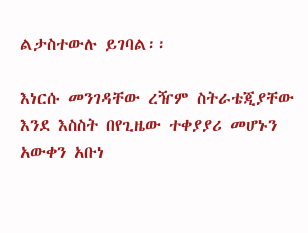ልታስተውሉ ይገባል፡፡

እነርሱ መንገዳቸው ረዥም ስትራቴጂያቸው እንደ እስስት በየጊዜው ተቀያያሪ መሆኑን አውቀን አቡነ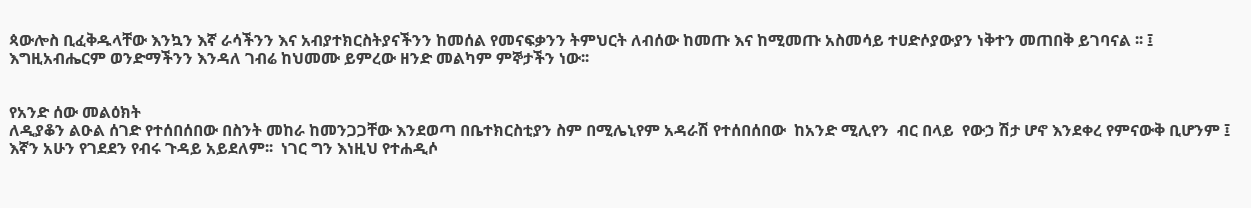ጳውሎስ ቢፈቅዱላቸው እንኳን እኛ ራሳችንን እና አብያተክርስትያናችንን ከመሰል የመናፍቃንን ትምህርት ለብሰው ከመጡ እና ከሚመጡ አስመሳይ ተሀድሶያውያን ነቅተን መጠበቅ ይገባናል ፡፡ ፤ እግዚአብሔርም ወንድማችንን እንዳለ ገብሬ ከህመሙ ይምረው ዘንድ መልካም ምኞታችን ነው፡፡


የአንድ ሰው መልዕክት
ለዲያቆን ልዑል ሰገድ የተሰበሰበው በስንት መከራ ከመንጋጋቸው እንደወጣ በቤተክርስቲያን ስም በሚሌኒየም አዳራሽ የተሰበሰበው  ከአንድ ሚሊየን  ብር በላይ  የውኃ ሽታ ሆኖ እንደቀረ የምናውቅ ቢሆንም ፤ እኛን አሁን የገደደን የብሩ ጉዳይ አይደለም፡፡  ነገር ግን እነዚህ የተሐዲሶ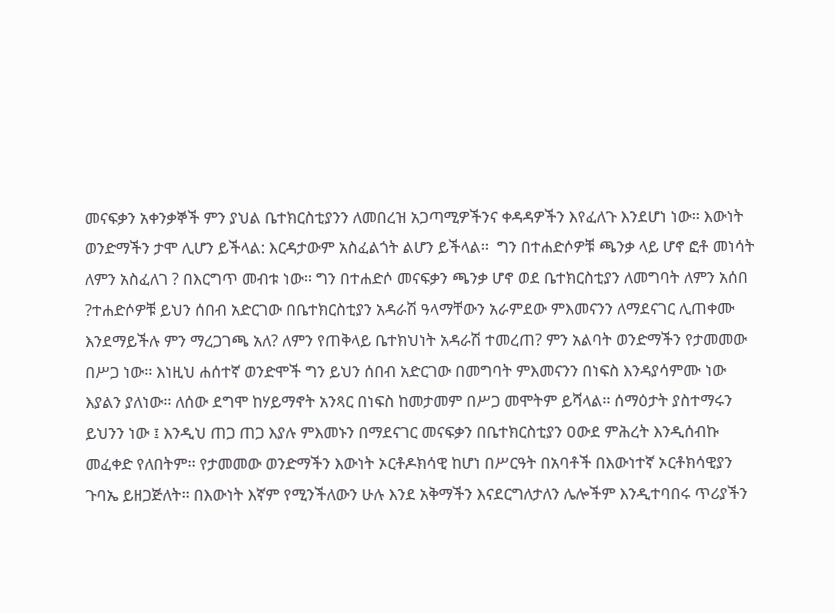መናፍቃን አቀንቃኞች ምን ያህል ቤተክርስቲያንን ለመበረዝ አጋጣሚዎችንና ቀዳዳዎችን እየፈለጉ እንደሆነ ነው፡፡ እውነት ወንድማችን ታሞ ሊሆን ይችላል: እርዳታውም አስፈልጎት ልሆን ይችላል፡፡  ግን በተሐድሶዎቹ ጫንቃ ላይ ሆኖ ፎቶ መነሳት ለምን አስፈለገ ? በእርግጥ መብቱ ነው፡፡ ግን በተሐድሶ መናፍቃን ጫንቃ ሆኖ ወደ ቤተክርስቲያን ለመግባት ለምን አሰበ ?ተሐድሶዎቹ ይህን ሰበብ አድርገው በቤተክርስቲያን አዳራሽ ዓላማቸውን አራምደው ምእመናንን ለማደናገር ሊጠቀሙ እንደማይችሉ ምን ማረጋገጫ አለ? ለምን የጠቅላይ ቤተክህነት አዳራሽ ተመረጠ? ምን አልባት ወንድማችን የታመመው በሥጋ ነው፡፡ እነዚህ ሐሰተኛ ወንድሞች ግን ይህን ሰበብ አድርገው በመግባት ምእመናንን በነፍስ እንዳያሳምሙ ነው እያልን ያለነው፡፡ ለሰው ደግሞ ከሃይማኖት አንጻር በነፍስ ከመታመም በሥጋ መሞትም ይሻላል፡፡ ሰማዕታት ያስተማሩን ይህንን ነው ፤ እንዲህ ጠጋ ጠጋ እያሉ ምእመኑን በማደናገር መናፍቃን በቤተክርስቲያን ዐውደ ምሕረት እንዲሰብኩ መፈቀድ የለበትም፡፡ የታመመው ወንድማችን እውነት ኦርቶዶክሳዊ ከሆነ በሥርዓት በአባቶች በእውነተኛ ኦርቶክሳዊያን ጉባኤ ይዘጋጅለት፡፡ በእውነት እኛም የሚንችለውን ሁሉ እንደ አቅማችን እናደርግለታለን ሌሎችም እንዲተባበሩ ጥሪያችን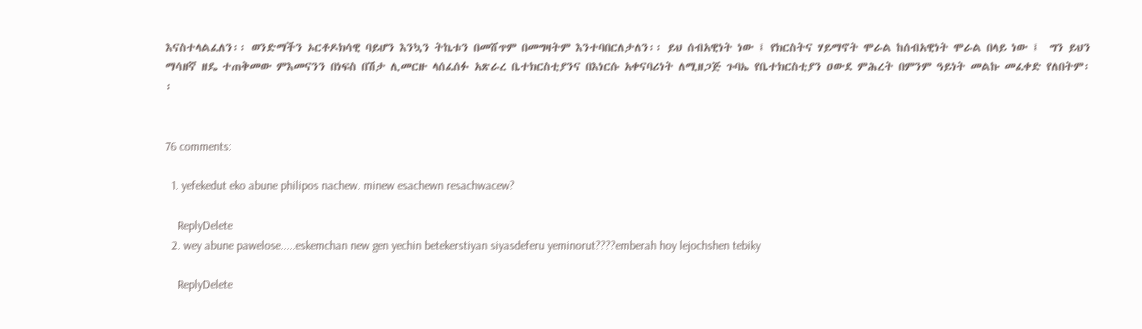እናስተላልፈለን፡፡ ወንድማችን ኦርቶዶክሳዊ ባይሆን እንኳን ትኬቱን በመሸጥም በመግዛትም እንተባበርለታለን፡፡ ይህ ሰብአዊነት ነው ፤ የክርስትና ሃይማኖት ሞራል ከሰብአዊነት ሞራል በላይ ነው ፤  ግን ይህን ማሳዘኛ ዘዴ ተጠቅመው ምእመናንን በነፍስ በሽታ ሊመርዙ ላሰፈሰፉ አጽራረ ቤተክርስቲያንና በእነርሱ አቀናባሪነት ለሚዘጋጅ ጉባኤ የቤተክርስቲያን ዐውደ ምሕረት በምንም ዓይነት መልኩ መፈቀድ የለበትም፡፡


76 comments:

  1. yefekedut eko abune philipos nachew. minew esachewn resachwacew?

    ReplyDelete
  2. wey abune pawelose.....eskemchan new gen yechin betekerstiyan siyasdeferu yeminorut????emberah hoy lejochshen tebiky

    ReplyDelete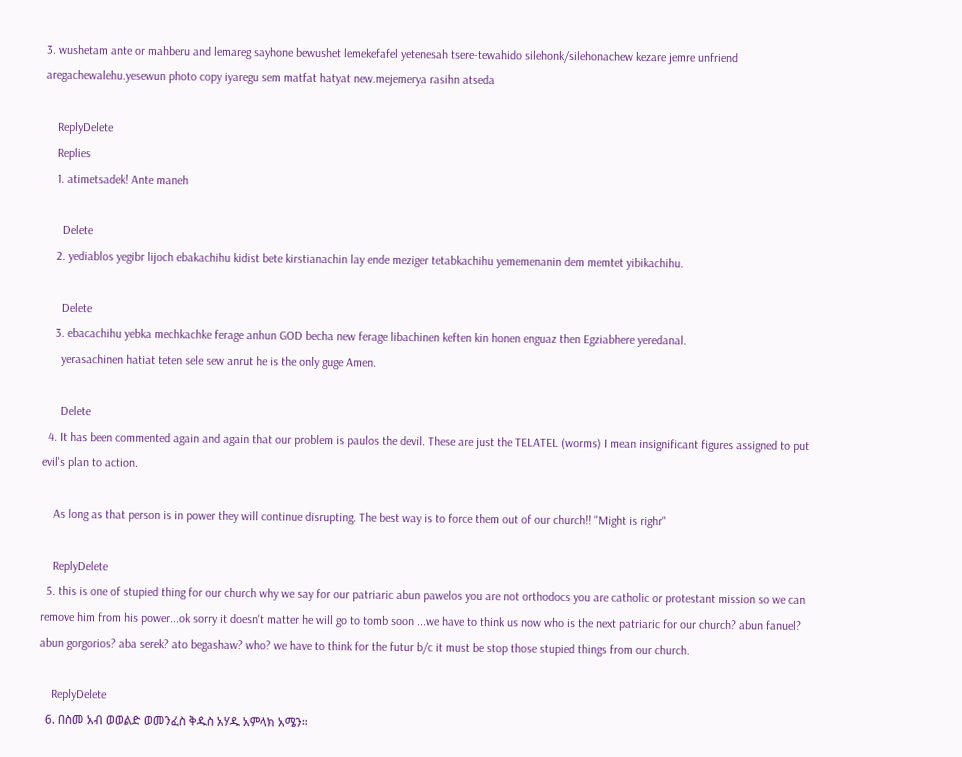3. wushetam ante or mahberu and lemareg sayhone bewushet lemekefafel yetenesah tsere-tewahido silehonk/silehonachew kezare jemre unfriend aregachewalehu.yesewun photo copy iyaregu sem matfat hatyat new.mejemerya rasihn atseda

    ReplyDelete
    Replies
    1. atimetsadek! Ante maneh

      Delete
    2. yediablos yegibr lijoch ebakachihu kidist bete kirstianachin lay ende meziger tetabkachihu yememenanin dem memtet yibikachihu.

      Delete
    3. ebacachihu yebka mechkachke ferage anhun GOD becha new ferage libachinen keften kin honen enguaz then Egziabhere yeredanal.
      yerasachinen hatiat teten sele sew anrut he is the only guge Amen.

      Delete
  4. It has been commented again and again that our problem is paulos the devil. These are just the TELATEL (worms) I mean insignificant figures assigned to put evil's plan to action.

    As long as that person is in power they will continue disrupting. The best way is to force them out of our church!! "Might is righr"

    ReplyDelete
  5. this is one of stupied thing for our church why we say for our patriaric abun pawelos you are not orthodocs you are catholic or protestant mission so we can remove him from his power...ok sorry it doesn't matter he will go to tomb soon ...we have to think us now who is the next patriaric for our church? abun fanuel? abun gorgorios? aba serek? ato begashaw? who? we have to think for the futur b/c it must be stop those stupied things from our church.

    ReplyDelete
  6. በስመ አብ ወወልድ ወመንፈስ ቅዱስ አሃዱ አምላክ አሜን።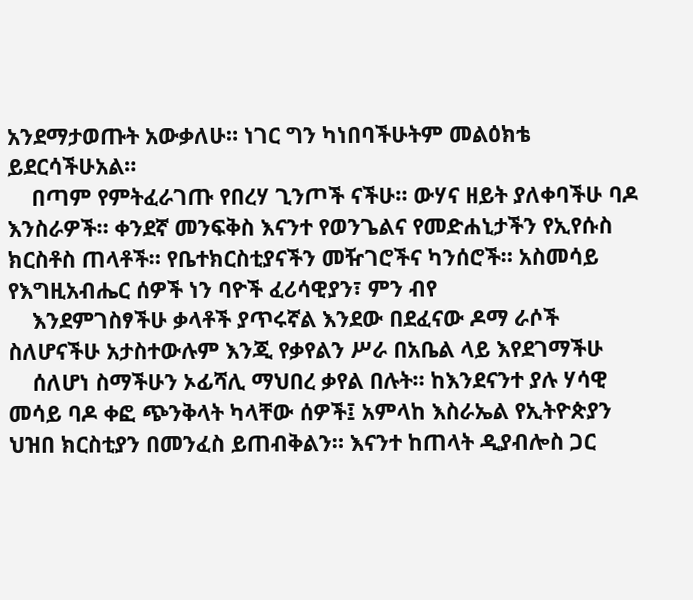አንደማታወጡት አውቃለሁ። ነገር ግን ካነበባችሁትም መልዕክቴ ይደርሳችሁአል።
    በጣም የምትፈራገጡ የበረሃ ጊንጦች ናችሁ። ውሃና ዘይት ያለቀባችሁ ባዶ እንስራዎች። ቀንደኛ መንፍቅስ እናንተ የወንጌልና የመድሐኒታችን የኢየሱስ ክርስቶስ ጠላቶች። የቤተክርስቲያናችን መዥገሮችና ካንሰሮች። አስመሳይ የእግዚአብሔር ሰዎች ነን ባዮች ፈሪሳዊያን፣ ምን ብየ
    እንደምገስፃችሁ ቃላቶች ያጥሩኛል እንደው በደፈናው ዶማ ራሶች ስለሆናችሁ አታስተውሉም እንጂ የቃየልን ሥራ በአቤል ላይ እየደገማችሁ
    ሰለሆነ ስማችሁን ኦፊሻሊ ማህበረ ቃየል በሉት። ከእንደናንተ ያሉ ሃሳዊ መሳይ ባዶ ቀፎ ጭንቅላት ካላቸው ሰዎች፤ አምላከ እስራኤል የኢትዮጵያን ህዝበ ክርስቲያን በመንፈስ ይጠብቅልን። እናንተ ከጠላት ዲያብሎስ ጋር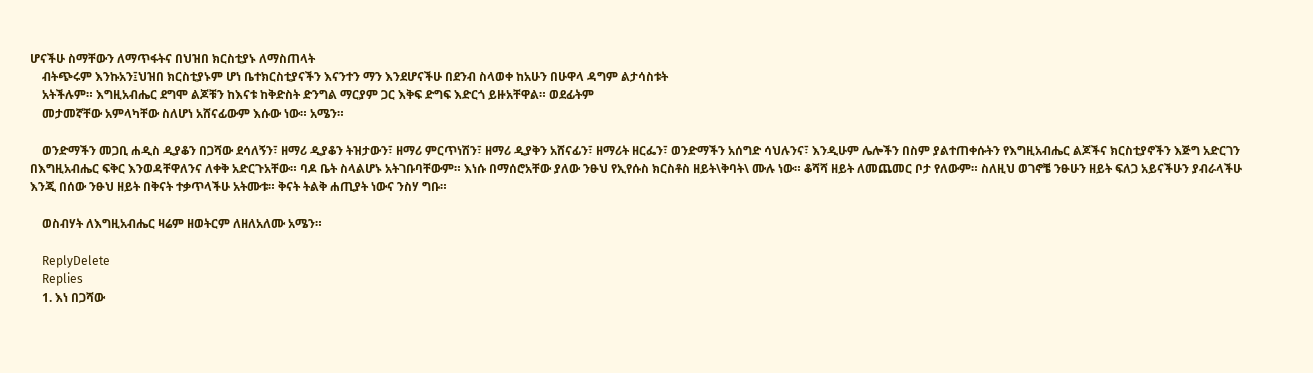ሆናችሁ ስማቸውን ለማጥፋትና በህዝበ ክርስቲያኑ ለማስጠላት
    ብትጭሩም እንኩአን፤ህዝበ ክርስቲያኑም ሆነ ቤተክርስቲያናችን እናንተን ማን እንደሆናችሁ በደንብ ስላወቀ ከአሁን በሁዋላ ዳግም ልታሳስቱት
    አትችሉም። እግዚአብሔር ደግሞ ልጆቹን ከእናቱ ከቅድስት ድንግል ማርያም ጋር እቅፍ ድግፍ እድርጎ ይዙአቸዋል። ወደፊትም
    መታመኛቸው አምላካቸው ስለሆነ አሸናፊውም እሱው ነው። አሜን።

    ወንድማችን መጋቢ ሐዲስ ዲያቆን በጋሻው ደሳለኝን፣ ዘማሪ ዲያቆን ትዝታውን፣ ዘማሪ ምርጥነሽን፣ ዘማሪ ዲያቅን አሸናፊን፣ ዘማሪት ዘርፌን፣ ወንድማችን አሰግድ ሳህሉንና፣ እንዲሁም ሌሎችን በስም ያልተጠቀሱትን የእግዚአብሔር ልጆችና ክርስቲያኖችን እጅግ አድርገን በእግዚአብሔር ፍቅር እንወዳቸዋለንና ለቀቅ አድርጉአቸው። ባዶ ቤት ስላልሆኑ አትገቡባቸውም። እነሱ በማሰሮአቸው ያለው ንፁህ የኢየሱስ ክርስቶስ ዘይት\ቅባት\ ሙሉ ነው። ቆሻሻ ዘይት ለመጨመር ቦታ የለውም። ስለዚህ ወገኖቼ ንፁሁን ዘይት ፍለጋ አይናችሁን ያብራላችሁ እንጂ በሰው ንፁህ ዘይት በቅናት ተቃጥላችሁ አትሙቱ። ቅናት ትልቅ ሐጢያት ነውና ንስሃ ግቡ።

    ወስብሃት ለእግዚአብሔር ዛሬም ዘወትርም ለዘለአለሙ አሜን።

    ReplyDelete
    Replies
    1. እነ በጋሻው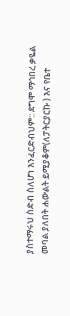ያስተማሩህ ስድብ ስለሆነ እንፈርድብህም:: ደግሞ ማኅበረ ቃዬል መባል ያለበት ሐውልት ይሚያቆም(ለፓትርያርኩ ) እና የቤተ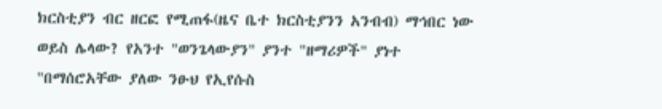ክርስቲያን ብር ዘርፎ የሚጠፋ(ዜና ቤተ ክርስቲያንን አንብብ) ማኅበር ነው ወይስ ሌላው? የአንተ "ወንጌላውያን" ያንተ "ዘማሪዎች" ያነተ "በማሰሮአቸው ያለው ንፁህ የኢየሱስ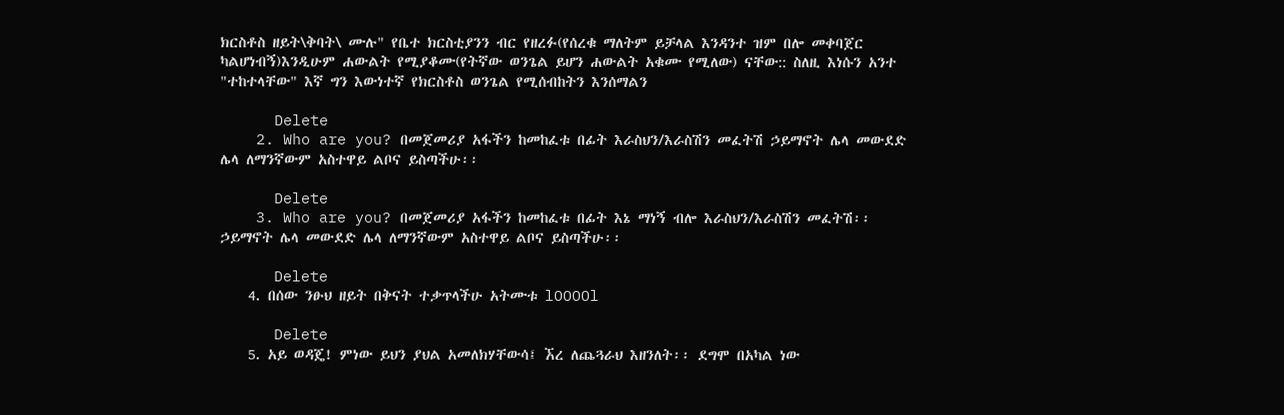ክርስቶስ ዘይት\ቅባት\ ሙሉ" የቤተ ክርስቲያንን ብር የዘረፉ(የሰረቁ ማለትም ይቻላል እንዳንተ ዝም በሎ መቀባጀር ካልሆነብኝ)እንዲሁም ሐውልት የሚያቆሙ(የትኛው ወንጌል ይሆን ሐውልት አቁሙ የሚለው) ናቸው:: ስለዚ እነሱን አንተ "ተከተላቸው" እኛ ግን እውነተኛ የክርስቶስ ወንጌል የሚሰብከትን እንሰማልን

      Delete
    2. Who are you? በመጀመሪያ አፋችን ከመከፈቱ በፊት እራስህን/እራስሽን መፈትሽ ኃይማኖት ሌላ መውደድ ሌላ ለማንኛውም አስተዋይ ልቦና ይስጣችሁ፡፡

      Delete
    3. Who are you? በመጀመሪያ አፋችን ከመከፈቱ በፊት እኔ ማነኝ ብሎ እራስህን/እራስሽን መፈትሽ፡፡ ኃይማኖት ሌላ መውደድ ሌላ ለማንኛውም አስተዋይ ልቦና ይስጣችሁ፡፡

      Delete
    4. በሰው ንፁህ ዘይት በቅናት ተቃጥላችሁ አትሙቱ lOOOOl

      Delete
    5. አይ ወዳጄ! ምነው ይህን ያህል አመለክሃቸውሳ፤ ኧረ ለጨጓራህ እዘንለት፡፡ ደግሞ በአካል ነው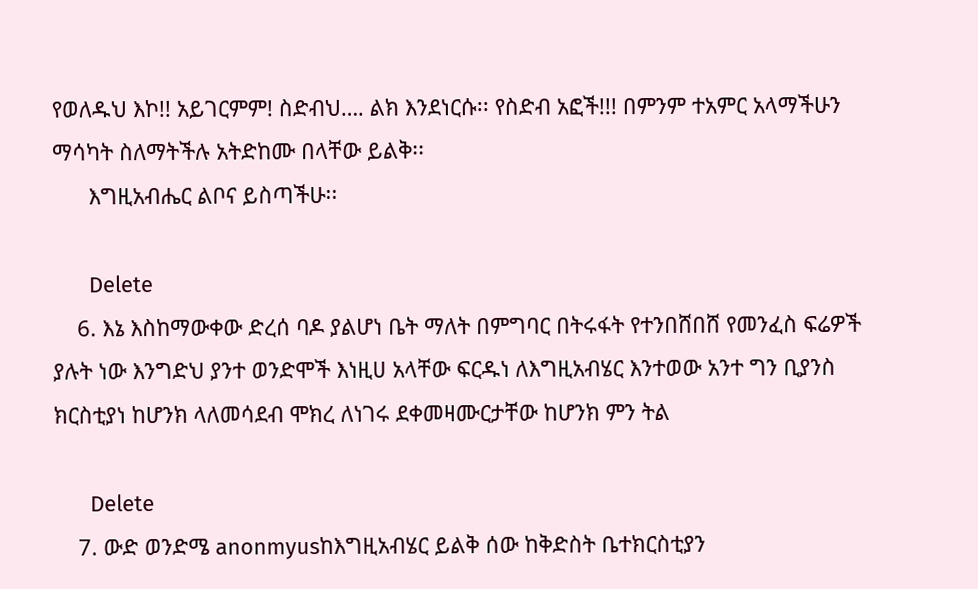የወለዱህ እኮ!! አይገርምም! ስድብህ…. ልክ እንደነርሱ፡፡ የስድብ አፎች!!! በምንም ተአምር አላማችሁን ማሳካት ስለማትችሉ አትድከሙ በላቸው ይልቅ፡፡
      እግዚአብሔር ልቦና ይስጣችሁ፡፡

      Delete
    6. እኔ እስከማውቀው ድረሰ ባዶ ያልሆነ ቤት ማለት በምግባር በትሩፋት የተንበሸበሸ የመንፈስ ፍሬዎች ያሉት ነው እንግድህ ያንተ ወንድሞች እነዚሀ አላቸው ፍርዱነ ለእግዚአብሄር እንተወው አንተ ግን ቢያንስ ክርስቲያነ ከሆንክ ላለመሳደብ ሞክረ ለነገሩ ደቀመዛሙርታቸው ከሆንክ ምን ትል

      Delete
    7. ውድ ወንድሜ anonmyusከእግዚአብሄር ይልቅ ሰው ከቅድስት ቤተክርስቲያን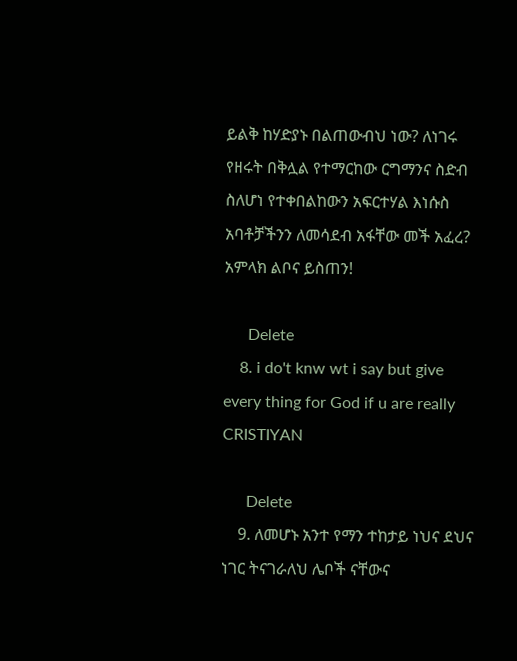ይልቅ ከሃድያኑ በልጠውብህ ነው? ለነገሩ የዘሩት በቅሏል የተማርከው ርግማንና ስድብ ስለሆነ የተቀበልከውን አፍርተሃል እነሱስ አባቶቻችንን ለመሳደብ አፋቸው መች አፈረ? አምላክ ልቦና ይስጠን!

      Delete
    8. i do't knw wt i say but give every thing for God if u are really CRISTIYAN

      Delete
    9. ለመሆኑ አንተ የማን ተከታይ ነህና ደህና ነገር ትናገራለህ ሌቦች ናቸውና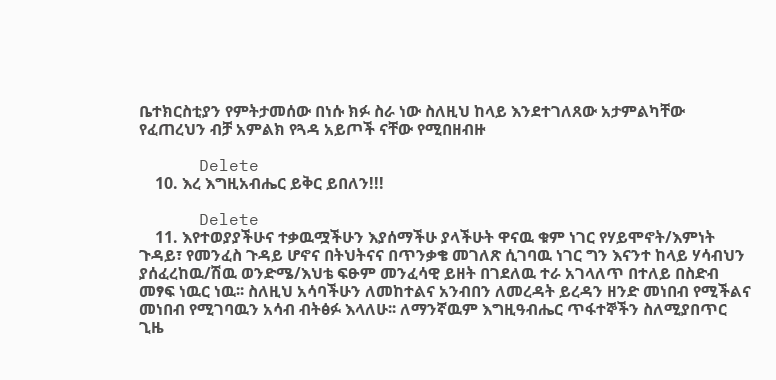ቤተክርስቲያን የምትታመሰው በነሱ ክፉ ስራ ነው ስለዚህ ከላይ እንደተገለጸው አታምልካቸው የፈጠረህን ብቻ አምልክ የጓዳ አይጦች ናቸው የሚበዘብዙ

      Delete
    10. እረ እግዚአብሔር ይቅር ይበለን!!!

      Delete
    11. እየተወያያችሁና ተቃዉሟችሁን እያሰማችሁ ያላችሁት ዋናዉ ቁም ነገር የሃይሞኖት/እምነት ጉዳይ፣ የመንፈስ ጉዳይ ሆኖና በትህትናና በጥንቃቄ መገለጽ ሲገባዉ ነገር ግን እናንተ ከላይ ሃሳብህን ያሰፈረከዉ/ሽዉ ወንድሜ/እህቴ ፍፁም መንፈሳዊ ይዘት በገደለዉ ተራ አገላለጥ በተለይ በስድብ መፃፍ ነዉር ነዉ፡፡ ስለዚህ አሳባችሁን ለመከተልና አንብበን ለመረዳት ይረዳን ዘንድ መነበብ የሚችልና መነበብ የሚገባዉን አሳብ ብትፅፉ እላለሁ፡፡ ለማንኛዉም እግዚዓብሔር ጥፋተኞችን ስለሚያበጥር ጊዜ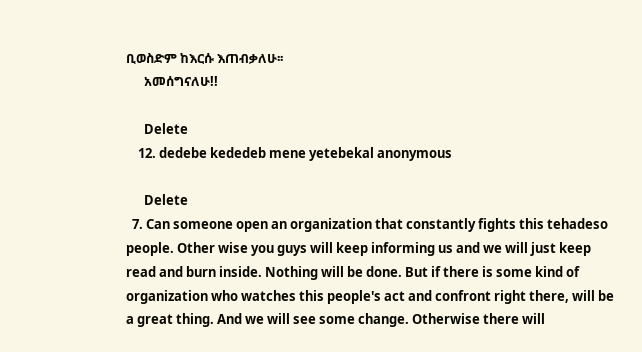ቢወስድም ከእርሱ እጠብቃለሁ፡፡
      አመሰግናለሁ!!

      Delete
    12. dedebe kededeb mene yetebekal anonymous

      Delete
  7. Can someone open an organization that constantly fights this tehadeso people. Other wise you guys will keep informing us and we will just keep read and burn inside. Nothing will be done. But if there is some kind of organization who watches this people's act and confront right there, will be a great thing. And we will see some change. Otherwise there will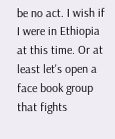be no act. I wish if I were in Ethiopia at this time. Or at least let's open a face book group that fights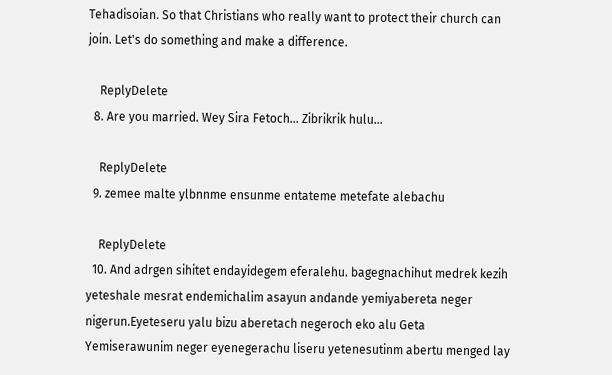Tehadisoian. So that Christians who really want to protect their church can join. Let's do something and make a difference.

    ReplyDelete
  8. Are you married. Wey Sira Fetoch... Zibrikrik hulu...

    ReplyDelete
  9. zemee malte ylbnnme ensunme entateme metefate alebachu

    ReplyDelete
  10. And adrgen sihitet endayidegem eferalehu. bagegnachihut medrek kezih yeteshale mesrat endemichalim asayun andande yemiyabereta neger nigerun.Eyeteseru yalu bizu aberetach negeroch eko alu Geta Yemiserawunim neger eyenegerachu liseru yetenesutinm abertu menged lay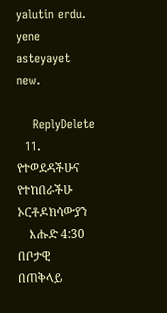yalutin erdu. yene asteyayet new.

    ReplyDelete
  11. የተወደዳችሁና የተከበራችሁ ኦርቶዶክሳውያን
    እሑድ 4:30 በቦታዊ በጠቅላይ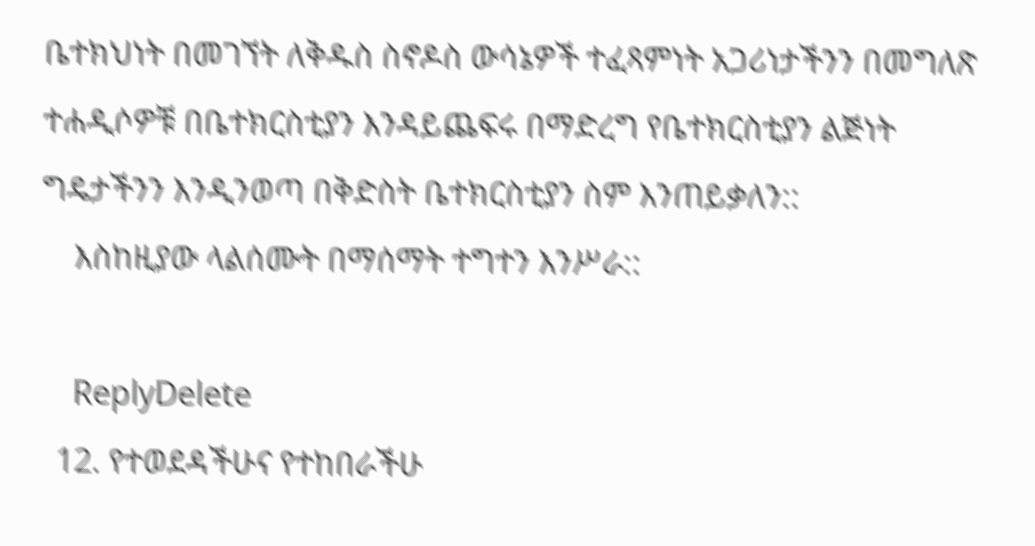ቤተክህነት በመገኘት ለቅዱስ ስኖዶስ ውሳኔዎች ተፈጻምነት አጋሪነታችንን በመግለጽ ተሐዲሶዎቹ በቤተክርስቲያን እንዳይጨፍሩ በማድረግ የቤተክርስቲያን ልጅነት ግዴታችንን እንዲንወጣ በቅድስት ቤተክርስቲያን ስም እንጠይቃለን::
    እስከዚያው ላልሰሙት በማሰማት ተግተን እንሥራ::

    ReplyDelete
  12. የተወደዳችሁና የተከበራችሁ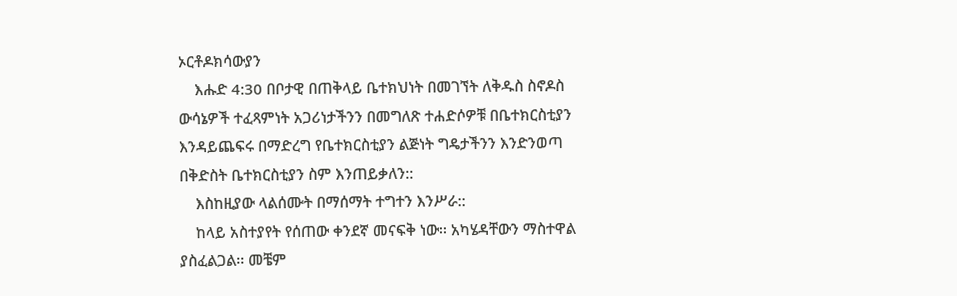ኦርቶዶክሳውያን
    እሑድ 4:30 በቦታዊ በጠቅላይ ቤተክህነት በመገኘት ለቅዱስ ስኖዶስ ውሳኔዎች ተፈጻምነት አጋሪነታችንን በመግለጽ ተሐድሶዎቹ በቤተክርስቲያን እንዳይጨፍሩ በማድረግ የቤተክርስቲያን ልጅነት ግዴታችንን እንድንወጣ በቅድስት ቤተክርስቲያን ስም እንጠይቃለን::
    እስከዚያው ላልሰሙት በማሰማት ተግተን እንሥራ::
    ከላይ አስተያየት የሰጠው ቀንደኛ መናፍቅ ነው፡፡ አካሄዳቸውን ማስተዋል ያስፈልጋል፡፡ መቼም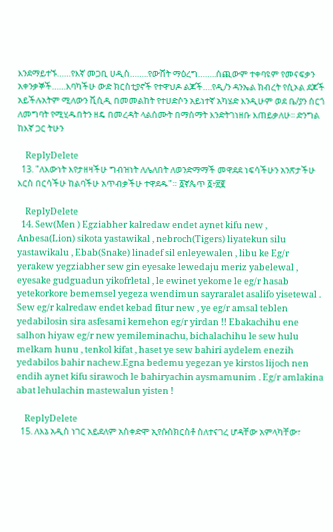እንደማይተኙ……የእኛ መጋቢ ሀዲስ……..የውሸት ማዕረግ……..ሰጪውም ተቀባዩም የመናፍቃን አቀንቃኞች……እባካችሁ ውድ ክርስቲያኖች የተዋህዶ ልጆች….የዲ/ን ዳንኤል ክብረት የሲኦል ደጆች አይችሉአትም ሚለውን ቪሲዲ በመመልከት የተሀድሶን አይነተኛ አካሄድ እንዲሁም ወደ ቤ/ያን ሰርጎ ለመግባት የሚሂዱበትን ዘዴ በመረዳት ላልሰሙት በማሰማት እንድትገነዘቡ እጠይቃለሁ፡፡ ድንግል ከእኛ ጋር ትሁን

    ReplyDelete
  13. "ለእውነት እየታዘዛችሁ ግብዝነት ለሌለበት ለወንድማማች መዋደደ ነፍሳችሁን አንጽታችሁ እርስ በርሳችሁ ከልባችሁ አጥብቃችሁ ተዋደዱ"። ፩ኛጴጥ ፩፥፳፪

    ReplyDelete
  14. Sew(Men ) Egziabher kalredaw endet aynet kifu new , Anbesa(Lion) sikota yastawikal , nebroch(Tigers) liyatekun silu yastawikalu , Ebab(Snake) linadef sil enleyewalen , libu ke Eg/r yerakew yegziabher sew gin eyesake lewedaju meriz yabelewal , eyesake gudguadun yikofrletal , le ewinet yekome le eg/r hasab yetekorkore bememsel yegeza wendimun sayraralet asalifo yisetewal . Sew eg/r kalredaw endet kebad fitur new , ye eg/r amsal teblen yedabilosin sira asfesami kemehon eg/r yirdan !! Ebakachihu ene salhon hiyaw eg/r new yemileminachu, bichalachihu le sew hulu melkam hunu , tenkol kifat , haset ye sew bahiri aydelem enezih yedabilos bahir nachew.Egna bedemu yegezan ye kirstos lijoch nen endih aynet kifu sirawoch le bahiryachin aysmamunim . Eg/r amlakina abat lehulachin mastewalun yisten !

    ReplyDelete
  15. ለእኔ አዲስ ነገር አይደለም አስቀድሞ ኢየሱስክርስቶ ስለተናገረ ሆዳቸው አምላካቸው፣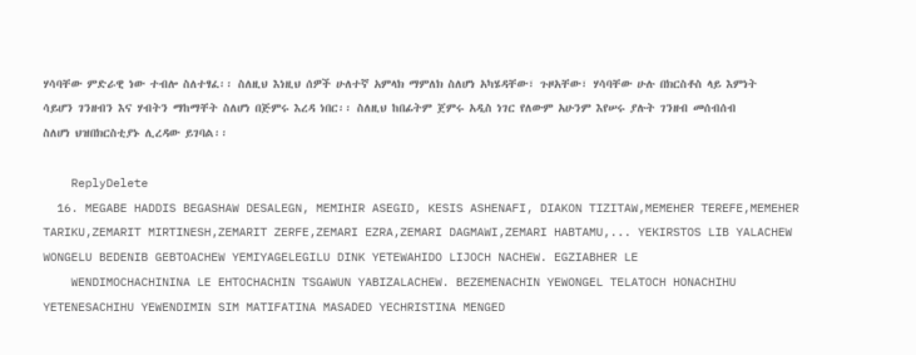ሃሳባቸው ምድራዊ ነው ተብሎ ስለተፃፈ፡፡ ስለዚህ እነዚህ ሰዎች ሁለተኛ አምላክ ማምለክ ስለሆነ አካሄዳቸው፣ ጉዞአቸው፣ ሃሳባቸው ሁሉ በክርስቶስ ላይ እምነት ሳይሆን ገንዘብን እና ሃብትን ማከማቸት ስለሆነ በጅምሩ እረዳ ነበር፡፡ ስለዚህ ከበፊትም ጀምሩ አዲስ ነገር የለውም አሁንም እየሠሩ ያሉት ገንዘብ መሰብሰብ ስለሆነ ህዝበክርስቲያኑ ሊረዳው ይገባል፡፡

    ReplyDelete
  16. MEGABE HADDIS BEGASHAW DESALEGN, MEMIHIR ASEGID, KESIS ASHENAFI, DIAKON TIZITAW,MEMEHER TEREFE,MEMEHER TARIKU,ZEMARIT MIRTINESH,ZEMARIT ZERFE,ZEMARI EZRA,ZEMARI DAGMAWI,ZEMARI HABTAMU,... YEKIRSTOS LIB YALACHEW WONGELU BEDENIB GEBTOACHEW YEMIYAGELEGILU DINK YETEWAHIDO LIJOCH NACHEW. EGZIABHER LE
    WENDIMOCHACHININA LE EHTOCHACHIN TSGAWUN YABIZALACHEW. BEZEMENACHIN YEWONGEL TELATOCH HONACHIHU YETENESACHIHU YEWENDIMIN SIM MATIFATINA MASADED YECHRISTINA MENGED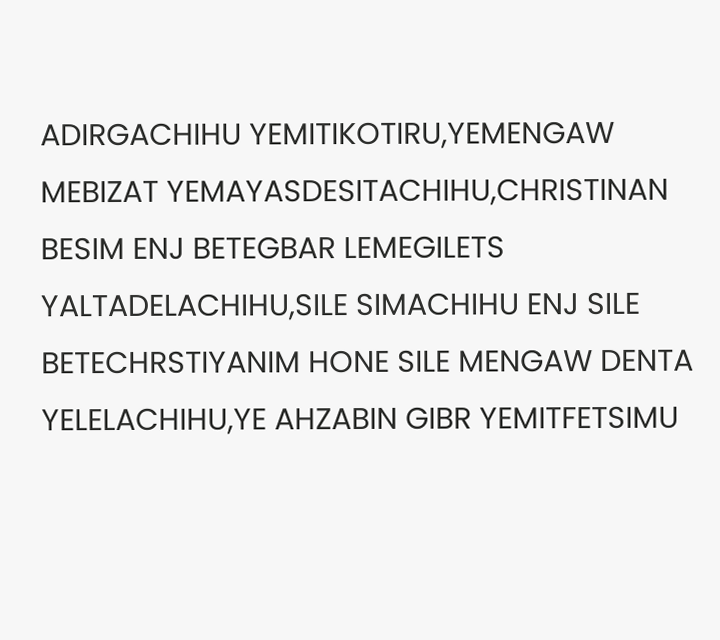ADIRGACHIHU YEMITIKOTIRU,YEMENGAW MEBIZAT YEMAYASDESITACHIHU,CHRISTINAN BESIM ENJ BETEGBAR LEMEGILETS YALTADELACHIHU,SILE SIMACHIHU ENJ SILE BETECHRSTIYANIM HONE SILE MENGAW DENTA YELELACHIHU,YE AHZABIN GIBR YEMITFETSIMU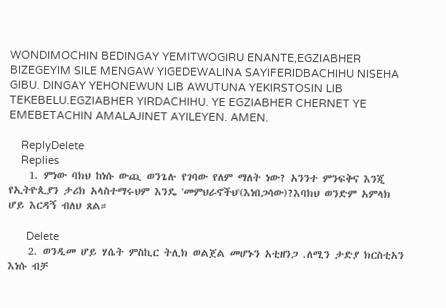WONDIMOCHIN BEDINGAY YEMITWOGIRU ENANTE,EGZIABHER BIZEGEYIM SILE MENGAW YIGEDEWALINA SAYIFERIDBACHIHU NISEHA GIBU. DINGAY YEHONEWUN LIB AWUTUNA YEKIRSTOSIN LIB TEKEBELU.EGZIABHER YIRDACHIHU. YE EGZIABHER CHERNET YE EMEBETACHIN AMALAJINET AYILEYEN. AMEN.

    ReplyDelete
    Replies
    1. ምነው ባክህ ከነሱ ውጪ ወንጌሉ የገባው የለም ማለት ነው? አንንተ ምንፍቅና እንጂ የኢትዮጲያን ታሪክ አላስተማሩህም እንዴ 'መምህራኖችህ'(እነበጋሳው)?እባክህ ወንድም አምላክ ሆይ እርዳኝ ብለህ ጸል።

      Delete
    2. ወንዲመ ሆይ ሃሴት ምስኪር ትሊክ ወልጀል መሆኑን አቲዘንጋ .ለሚን ታድያ ክርስቲአን እነሱ ብቻ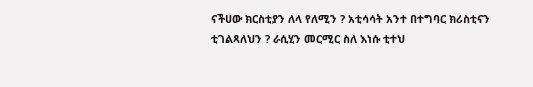ናችሀው ክርስቲያን ለላ የለሚን ? አቲሳሳት አንተ በተግባር ክሪስቲናን ቲገልጻለህን ? ራሲሂን መርሚር ስለ እነሱ ቲተህ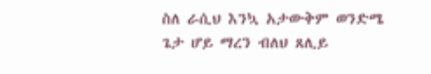ስለ ራሲህ እንኳ አታውቅም ወንድሜ ጌታ ሆይ ማረን ብለህ ጸሊይ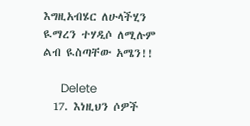እግዚአብሄር ለሁላችሂን ዪማረን ተሃዲሶ ለሚሉም ልብ ዪስጣቸው አሜን!!

      Delete
  17. እነዚህን ሶዎች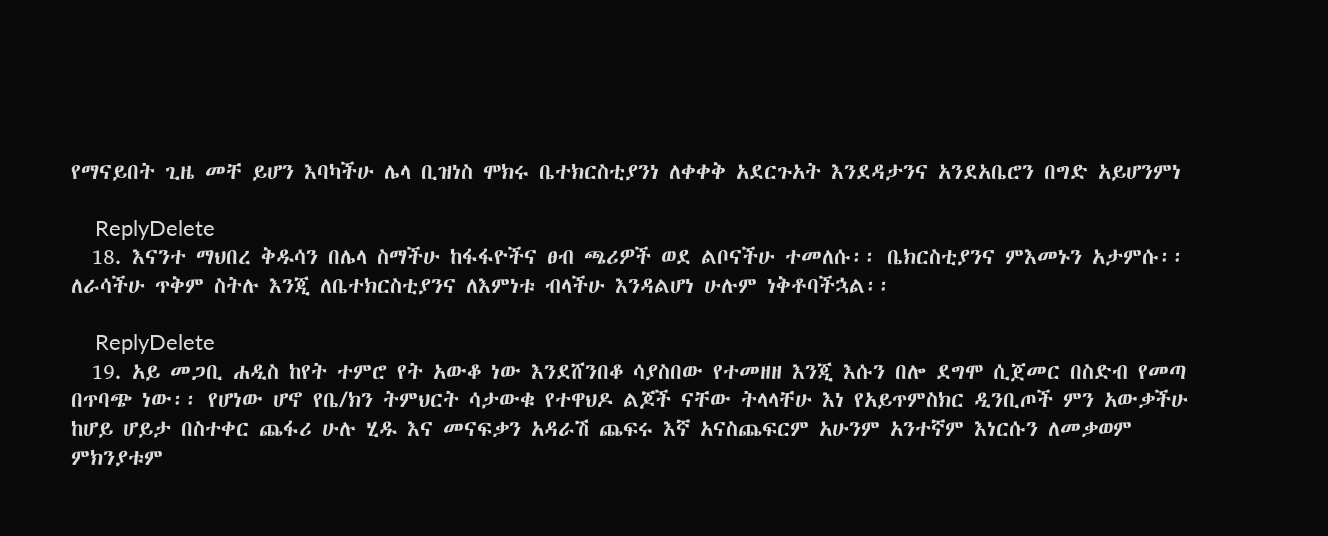የማናይበት ጊዜ መቸ ይሆን እባካችሁ ሌላ ቢዝነስ ሞክሩ ቤተክርስቲያንነ ለቀቀቅ አደርጉአት እንደዳታንና አንደአቤሮን በግድ አይሆንምነ

    ReplyDelete
  18. እናንተ ማህበረ ቅዱሳን በሌላ ስማችሁ ከፋፋዮችና ፀብ ጫሪዎች ወደ ልቦናችሁ ተመለሱ፡፡ ቤክርስቲያንና ምእመኑን አታምሱ፡፡ ለራሳችሁ ጥቅም ስትሉ እንጂ ለቤተክርስቲያንና ለእምነቱ ብላችሁ እንዳልሆነ ሁሉም ነቅቶባችኋል፡፡

    ReplyDelete
  19. አይ መጋቢ ሐዲስ ከየት ተምሮ የት አውቆ ነው እንደሸንበቆ ሳያስበው የተመዘዘ እንጂ እሱን በሎ ደግሞ ሲጀመር በስድብ የመጣ በጥባጭ ነው፡፡ የሆነው ሆኖ የቤ/ክን ትምህርት ሳታውቁ የተዋህዶ ልጆች ናቸው ትላላቸሁ እነ የአይጥምስክር ዲንቢጦች ምን አውቃችሁ ከሆይ ሆይታ በስተቀር ጨፋሪ ሁሉ ሂዱ እና መናፍቃን አዳራሽ ጨፍሩ እኛ አናስጨፍርም አሁንም አንተኛም እነርሱን ለመቃወም ምክንያቱም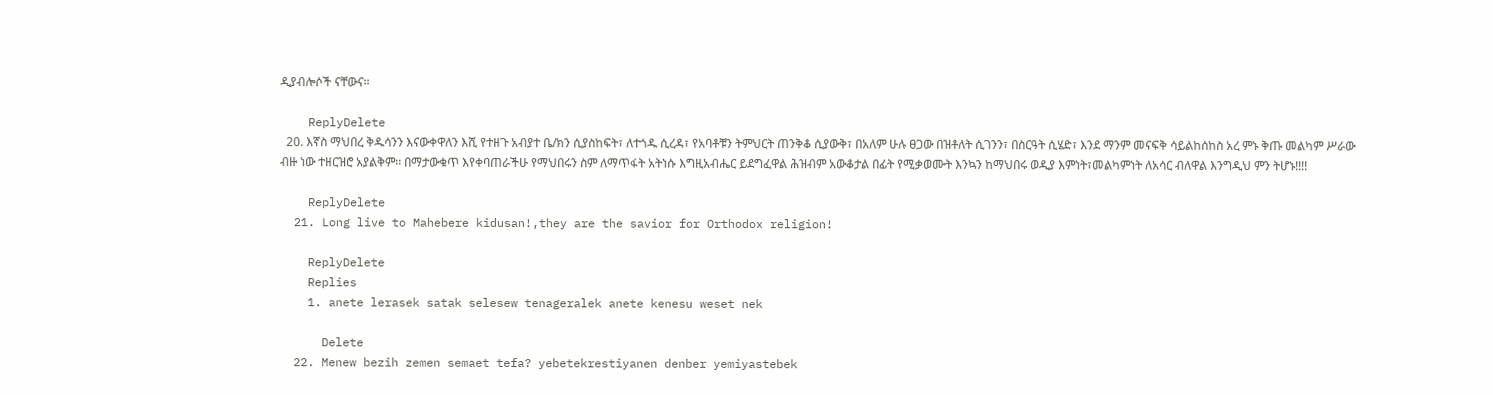ዲያብሎሶች ናቸውና፡፡

    ReplyDelete
  20. እኛስ ማህበረ ቅዱሳንን እናውቀዋለን እሺ የተዘጉ አብያተ ቤ/ክን ሲያስከፍት፣ ለተጎዱ ሲረዳ፣ የአባቶቹን ትምህርት ጠንቅቆ ሲያውቅ፣ በአለም ሁሉ ፀጋው በዝቶለት ሲገንን፣ በስርዓት ሲሄድ፣ እንደ ማንም መናፍቅ ሳይልከሰከስ አረ ምኑ ቅጡ መልካም ሥራው ብዙ ነው ተዘርዝሮ አያልቅም፡፡ በማታውቁጥ እየቀባጠራችሁ የማህበሩን ስም ለማጥፋት አትነሱ እግዚአብሔር ይደግፈዋል ሕዝብም አውቆታል በፊት የሚቃወሙት እንኳን ከማህበሩ ወዲያ እምነት፣መልካምነት ለአሳር ብለዋል እንግዲህ ምን ትሆኑ!!!!

    ReplyDelete
  21. Long live to Mahebere kidusan!,they are the savior for Orthodox religion!

    ReplyDelete
    Replies
    1. anete lerasek satak selesew tenageralek anete kenesu weset nek

      Delete
  22. Menew bezih zemen semaet tefa? yebetekrestiyanen denber yemiyastebek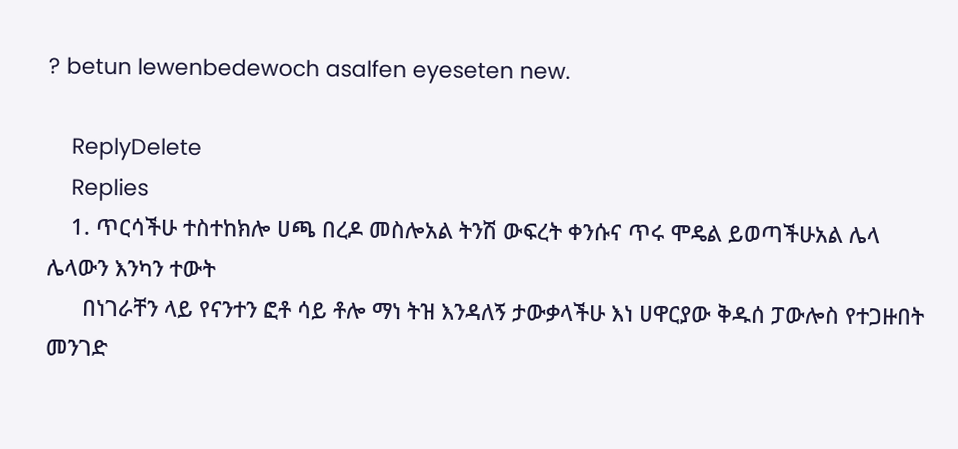? betun lewenbedewoch asalfen eyeseten new.

    ReplyDelete
    Replies
    1. ጥርሳችሁ ተስተከክሎ ሀጫ በረዶ መስሎአል ትንሽ ውፍረት ቀንሱና ጥሩ ሞዴል ይወጣችሁአል ሌላ ሌላውን እንካን ተውት
      በነገራቸን ላይ የናንተን ፎቶ ሳይ ቶሎ ማነ ትዝ እንዳለኝ ታውቃላችሁ እነ ሀዋርያው ቅዱሰ ፓውሎስ የተጋዙበት መንገድ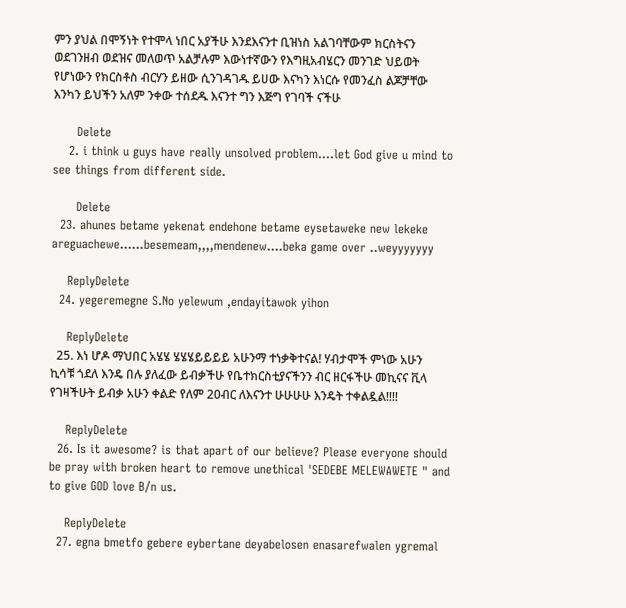ምን ያህል በሞኝነት የተሞላ ነበር አያችሁ እንደእናንተ ቢዝነስ አልገባቸውም ክርስትናን ወደገንዘብ ወደዝና መለወጥ አልቻሉም እውነተኛውን የእግዚአብሄርን መንገድ ህይወት የሆነውን የክርስቶስ ብርሃን ይዘው ሲንገዳገዱ ይሀው እናካን እነርሱ የመንፈስ ልጆቻቸው እንካን ይህችን አለም ንቀው ተሰደዱ እናንተ ግን እጅግ የገባች ናችሁ

      Delete
    2. i think u guys have really unsolved problem....let God give u mind to see things from different side.

      Delete
  23. ahunes betame yekenat endehone betame eysetaweke new lekeke areguachewe......besemeam,,,,mendenew....beka game over ..weyyyyyyy

    ReplyDelete
  24. yegeremegne S.No yelewum ,endayitawok yihon

    ReplyDelete
  25. እነ ሆዶ ማህበር አሄሄ ሄሄሄይይይይ አሁንማ ተነቃቅተናል! ሃብታሞች ምነው አሁን ኪሳቹ ጎደለ እንዴ በሉ ያለፈው ይብቃችሁ የቤተክርስቲያናችንን ብር ዘርፋችሁ መኪናና ቪላ የገዛችሁት ይብቃ አሁን ቀልድ የለም 20ብር ለእናንተ ሁሁሁሁ እንዴት ተቀልዷል!!!!

    ReplyDelete
  26. Is it awesome? is that apart of our believe? Please everyone should be pray with broken heart to remove unethical 'SEDEBE MELEWAWETE " and to give GOD love B/n us.

    ReplyDelete
  27. egna bmetfo gebere eybertane deyabelosen enasarefwalen ygremal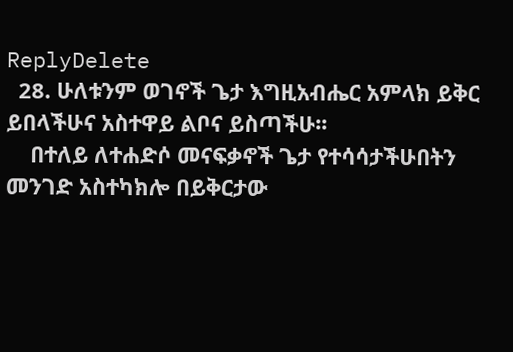ReplyDelete
  28. ሁለቱንም ወገኖች ጌታ እግዚአብሔር አምላክ ይቅር ይበላችሁና አስተዋይ ልቦና ይስጣችሁ፡፡
    በተለይ ለተሐድሶ መናፍቃኖች ጌታ የተሳሳታችሁበትን መንገድ አስተካክሎ በይቅርታው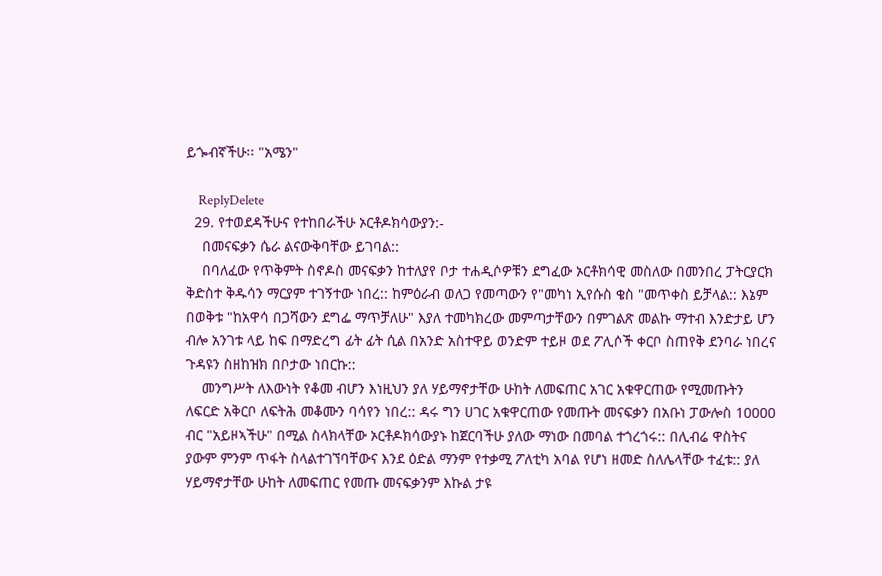ይጐብኛችሁ፡፡ "አሜን"

    ReplyDelete
  29. የተወደዳችሁና የተከበራችሁ ኦርቶዶክሳውያን:-
    በመናፍቃን ሴራ ልናውቅባቸው ይገባል::
    በባለፈው የጥቅምት ስኖዶስ መናፍቃን ከተለያየ ቦታ ተሐዲሶዎቹን ደግፈው ኦርቶክሳዊ መስለው በመንበረ ፓትርያርክ ቅድስተ ቅዱሳን ማርያም ተገኝተው ነበረ:: ከምዕራብ ወለጋ የመጣውን የ"መካነ ኢየሱስ ቄስ "መጥቀስ ይቻላል:: እኔም በወቅቱ "ከአዋሳ በጋሻውን ደግፌ ማጥቻለሁ" እያለ ተመካክረው መምጣታቸውን በምገልጽ መልኩ ማተብ እንድታይ ሆን ብሎ አንገቱ ላይ ከፍ በማድረግ ፊት ፊት ሲል በአንድ አስተዋይ ወንድም ተይዞ ወደ ፖሊሶች ቀርቦ ስጠየቅ ደንባራ ነበረና ጉዳዩን ስዘከዝክ በቦታው ነበርኩ::
    መንግሥት ለእውነት የቆመ ብሆን እነዚህን ያለ ሃይማኖታቸው ሁከት ለመፍጠር አገር አቁዋርጠው የሚመጡትን ለፍርድ አቅርቦ ለፍትሕ መቆሙን ባሳየን ነበረ:: ዳሩ ግን ሀገር አቁዋርጠው የመጡት መናፍቃን በአቡነ ፓውሎስ 10000 ብር "አይዞኣችሁ" በሚል ስላክላቸው ኦርቶዶክሳውያኑ ከጀርባችሁ ያለው ማነው በመባል ተጎረጎሩ:: በሊብሬ ዋስትና ያውም ምንም ጥፋት ስላልተገኘባቸውና እንደ ዕድል ማንም የተቃሚ ፖለቲካ አባል የሆነ ዘመድ ስለሌላቸው ተፈቱ:: ያለ ሃይማኖታቸው ሁከት ለመፍጠር የመጡ መናፍቃንም እኩል ታዩ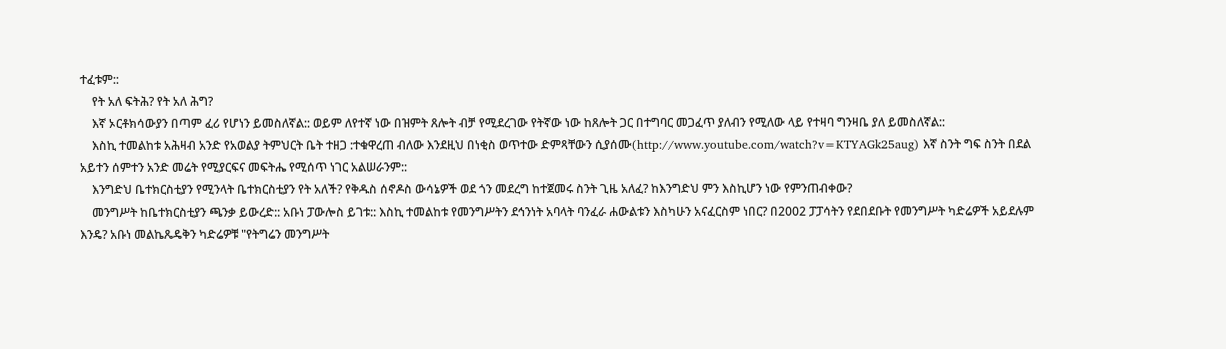ተፈቱም::
    የት አለ ፍትሕ? የት አለ ሕግ?
    እኛ ኦርቶክሳውያን በጣም ፈሪ የሆነን ይመስለኛል:: ወይም ለየተኛ ነው በዝምት ጸሎት ብቻ የሚደረገው የትኛው ነው ከጸሎት ጋር በተግባር መጋፈጥ ያለብን የሚለው ላይ የተዛባ ግንዛቤ ያለ ይመስለኛል::
    እስኪ ተመልከቱ አሕዛብ አንድ የአወልያ ትምህርት ቤት ተዘጋ :ተቁዋረጠ ብለው እንደዚህ በነቂስ ወጥተው ድምጻቸውን ሲያሰሙ(http://www.youtube.com/watch?v=KTYAGk25aug) እኛ ስንት ግፍ ስንት በደል አይተን ሰምተን አንድ መሬት የሚያርፍና መፍትሔ የሚሰጥ ነገር አልሠራንም::
    እንግድህ ቤተክርስቲያን የሚንላት ቤተክርስቲያን የት አለች? የቅዱስ ሰኖዶስ ውሳኔዎች ወደ ጎን መደረግ ከተጀመሩ ስንት ጊዜ አለፈ? ከእንግድህ ምን እስኪሆን ነው የምንጠብቀው?
    መንግሥት ከቤተክርስቲያን ጫንቃ ይውረድ:: አቡነ ፓውሎስ ይገቱ:: እስኪ ተመልከቱ የመንግሥትን ደኅንነት አባላት ባንፈራ ሐውልቱን እስካሁን አናፈርስም ነበር? በ2002 ፓፓሳትን የደበደቡት የመንግሥት ካድሬዎች አይደሉም እንዴ? አቡነ መልኬጼዴቅን ካድሬዎቹ "የትግሬን መንግሥት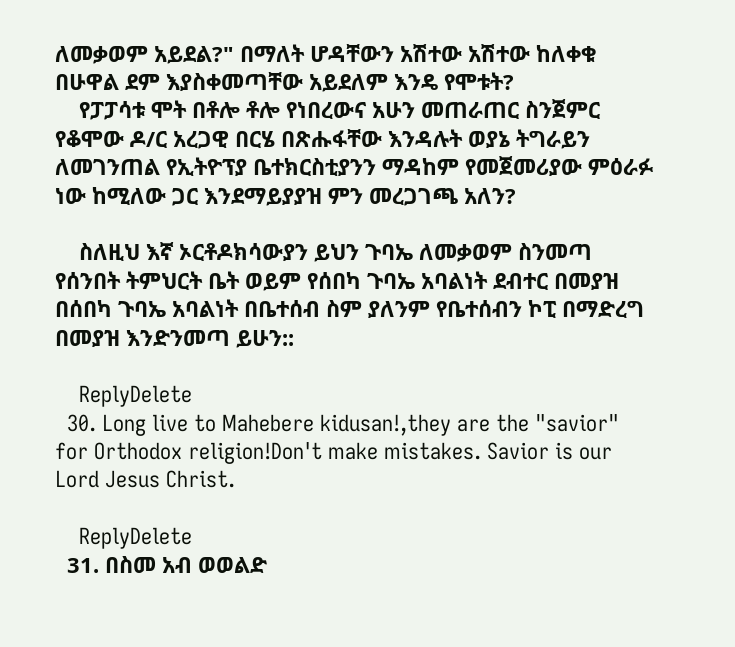ለመቃወም አይደል?" በማለት ሆዳቸውን አሽተው አሽተው ከለቀቁ በሁዋል ደም እያስቀመጣቸው አይደለም እንዴ የሞቱት?
    የፓፓሳቱ ሞት በቶሎ ቶሎ የነበረውና አሁን መጠራጠር ስንጀምር የቆሞው ዶ/ር አረጋዊ በርሄ በጽሑፋቸው እንዳሉት ወያኔ ትግራይን ለመገንጠል የኢትዮፕያ ቤተክርስቲያንን ማዳከም የመጀመሪያው ምዕራፉ ነው ከሚለው ጋር እንደማይያያዝ ምን መረጋገጫ አለን?

    ስለዚህ እኛ ኦርቶዶክሳውያን ይህን ጉባኤ ለመቃወም ስንመጣ የሰንበት ትምህርት ቤት ወይም የሰበካ ጉባኤ አባልነት ደብተር በመያዝ በሰበካ ጉባኤ አባልነት በቤተሰብ ስም ያለንም የቤተሰብን ኮፒ በማድረግ በመያዝ እንድንመጣ ይሁን::

    ReplyDelete
  30. Long live to Mahebere kidusan!,they are the "savior" for Orthodox religion!Don't make mistakes. Savior is our Lord Jesus Christ.

    ReplyDelete
  31. በስመ አብ ወወልድ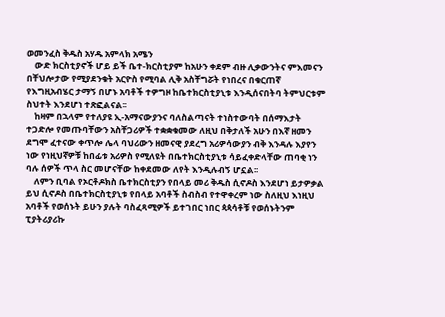ወመንፈስ ቅዱስ አሃዱ አምላክ አሜን
    ውድ ክርስቲያኖች ሆይ ይች ቤተ-ክርስቲያም ከአሁን ቀደም ብዙ ሊቃውንትና ምእመናን በቸህሎታው የሚያደንቁት አርዮስ የሚባል ሊቅ አስቸግሯት የነበረና በቁርጠኛ የእግዚአብሄር ታማኝ በሆኑ አባቶች ተዎግዞ ከቤተክርስቲያኒቱ እንዲሰናበትባ ትምህርቱም ስህተት እንደሆነ ተጽፎልናል፡፡
    ከዛም በኋላም የተለያዩ ኢ-አማናውያንና ባለስልጣናት ተነስተውባት በሰማእታት ተጋድሎ የመጡባቸውን አስቸጋሪዎች ተቋቋቁመው ለዚህ በቅታለች አሁን በእኛ ዘመን ደግሞ ፈተናው ቀጥሎ ሌላ ባህሪውን ዘመናዊ ያደረግ አሪዎሳውያን ብቅ እንዳሉ እያየን ነው የነዚህኛዎቹ ከበፊቱ አሪዎስ የሚለዩት በቤተክርስቲያኒቱ ሳይፈቀድላቸው ጠባቂ ነን ባሉ ሰዎች ጥላ ስር መሆናቸው ከቀደመው ለየት እንዲሉብኝ ሆኗል፡፡
    ለምን ቢባል የኦርቶዶክስ ቤተክርስቲያን የበላይ መሪ ቅዱስ ሲኖዶስ እንደሆነ ይታዎቃል ይህ ሲኖዶስ በቤተክርስቲያኒቱ የበላይ አባቶች ስብስብ የተዋቀረም ነው ስለዚህ እነዚህ አባቶች የወሰኑት ይሁን ያሉት ባስፈጻሚዎች ይተገበር ነበር ጳጳሳቶቹ የወሰኑትንም ፒያትሪያሪኩ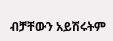ብቻቸውን አይሽሩትም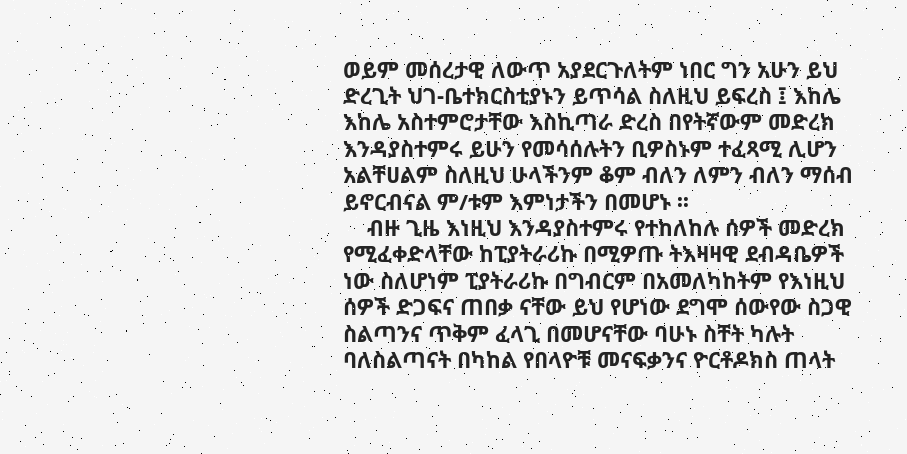ወይም መሰረታዊ ለውጥ አያደርጉለትም ነበር ግን አሁን ይህ ድረጊት ህገ-ቤተክርስቲያኑን ይጥሳል ስለዚህ ይፍረስ ፤ እከሌ እከሌ አስተምሮታቸው እስኪጣራ ድረስ በየትኛውም መድረክ እንዳያስተምሩ ይሁን የመሳሰሉትን ቢዎስኑም ተፈጻሚ ሊሆን አልቸሀልም ስለዚህ ሁላችንም ቆም ብለን ለምን ብለን ማሰብ ይኖርብናል ም/ቱም እምነታችን በመሆኑ ፡፡
    ብዙ ጊዜ እነዚህ እንዳያስተምሩ የተከለከሉ ሰዎች መድረክ የሚፈቀድላቸው ከፒያትራሪኩ በሚዎጡ ትእዛዛዊ ደብዳቤዎች ነው ስለሆነም ፒያትራሪኩ በግብርም በአመለካከትም የእነዚህ ሰዎች ድጋፍና ጠበቃ ናቸው ይህ የሆነው ደግሞ ሰውየው ስጋዊ ስልጣንና ጥቅም ፈላጊ በመሆናቸው ባሁኑ ስቸት ካሉት ባለስልጣናት በካከል የበላዮቹ መናፍቃንና ዮርቶዶክስ ጠላት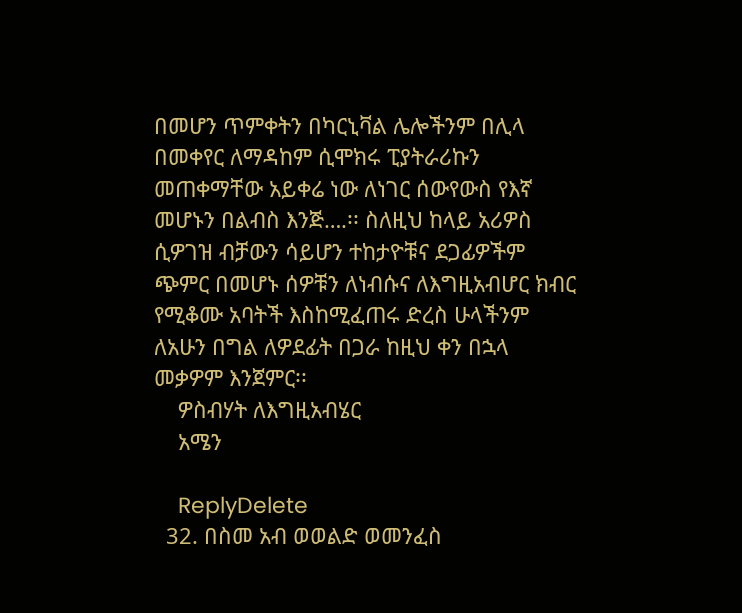በመሆን ጥምቀትን በካርኒቫል ሌሎችንም በሊላ በመቀየር ለማዳከም ሲሞክሩ ፒያትራሪኩን መጠቀማቸው አይቀሬ ነው ለነገር ሰውየውስ የእኛ መሆኑን በልብስ እንጅ….፡፡ ስለዚህ ከላይ አሪዎስ ሲዎገዝ ብቻውን ሳይሆን ተከታዮቹና ደጋፊዎችም ጭምር በመሆኑ ሰዎቹን ለነብሱና ለእግዚአብሆር ክብር የሚቆሙ አባትች እስከሚፈጠሩ ድረስ ሁላችንም ለአሁን በግል ለዎደፊት በጋራ ከዚህ ቀን በኋላ መቃዎም እንጀምር፡፡
    ዎስብሃት ለእግዚአብሄር
    አሜን

    ReplyDelete
  32. በስመ አብ ወወልድ ወመንፈስ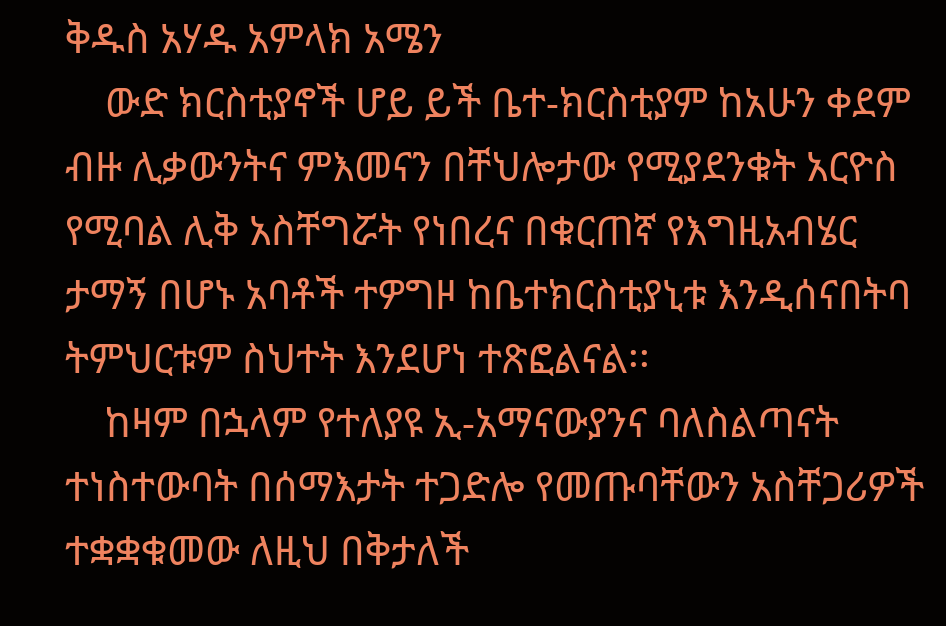ቅዱስ አሃዱ አምላክ አሜን
    ውድ ክርስቲያኖች ሆይ ይች ቤተ-ክርስቲያም ከአሁን ቀደም ብዙ ሊቃውንትና ምእመናን በቸህሎታው የሚያደንቁት አርዮስ የሚባል ሊቅ አስቸግሯት የነበረና በቁርጠኛ የእግዚአብሄር ታማኝ በሆኑ አባቶች ተዎግዞ ከቤተክርስቲያኒቱ እንዲሰናበትባ ትምህርቱም ስህተት እንደሆነ ተጽፎልናል፡፡
    ከዛም በኋላም የተለያዩ ኢ-አማናውያንና ባለስልጣናት ተነስተውባት በሰማእታት ተጋድሎ የመጡባቸውን አስቸጋሪዎች ተቋቋቁመው ለዚህ በቅታለች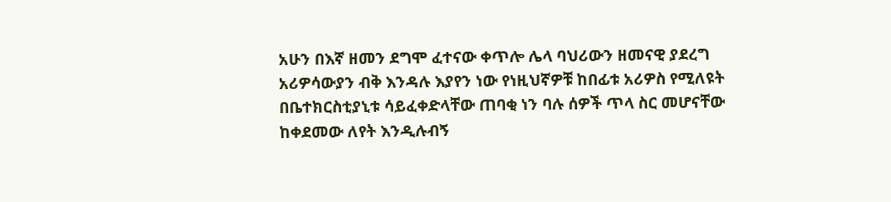አሁን በእኛ ዘመን ደግሞ ፈተናው ቀጥሎ ሌላ ባህሪውን ዘመናዊ ያደረግ አሪዎሳውያን ብቅ እንዳሉ እያየን ነው የነዚህኛዎቹ ከበፊቱ አሪዎስ የሚለዩት በቤተክርስቲያኒቱ ሳይፈቀድላቸው ጠባቂ ነን ባሉ ሰዎች ጥላ ስር መሆናቸው ከቀደመው ለየት እንዲሉብኝ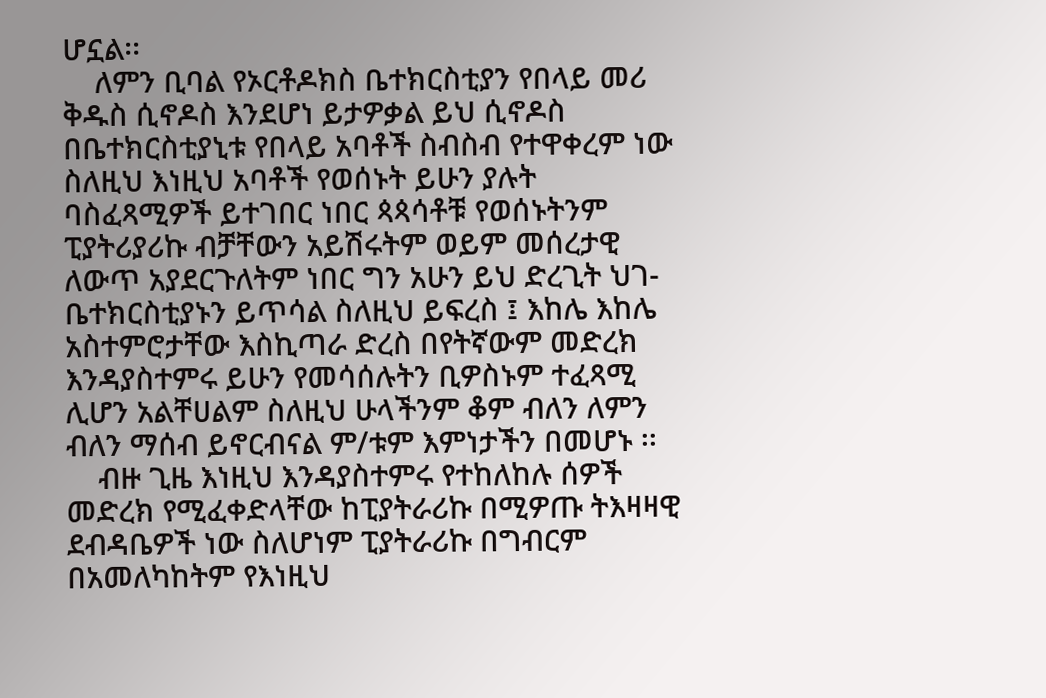ሆኗል፡፡
    ለምን ቢባል የኦርቶዶክስ ቤተክርስቲያን የበላይ መሪ ቅዱስ ሲኖዶስ እንደሆነ ይታዎቃል ይህ ሲኖዶስ በቤተክርስቲያኒቱ የበላይ አባቶች ስብስብ የተዋቀረም ነው ስለዚህ እነዚህ አባቶች የወሰኑት ይሁን ያሉት ባስፈጻሚዎች ይተገበር ነበር ጳጳሳቶቹ የወሰኑትንም ፒያትሪያሪኩ ብቻቸውን አይሽሩትም ወይም መሰረታዊ ለውጥ አያደርጉለትም ነበር ግን አሁን ይህ ድረጊት ህገ-ቤተክርስቲያኑን ይጥሳል ስለዚህ ይፍረስ ፤ እከሌ እከሌ አስተምሮታቸው እስኪጣራ ድረስ በየትኛውም መድረክ እንዳያስተምሩ ይሁን የመሳሰሉትን ቢዎስኑም ተፈጻሚ ሊሆን አልቸሀልም ስለዚህ ሁላችንም ቆም ብለን ለምን ብለን ማሰብ ይኖርብናል ም/ቱም እምነታችን በመሆኑ ፡፡
    ብዙ ጊዜ እነዚህ እንዳያስተምሩ የተከለከሉ ሰዎች መድረክ የሚፈቀድላቸው ከፒያትራሪኩ በሚዎጡ ትእዛዛዊ ደብዳቤዎች ነው ስለሆነም ፒያትራሪኩ በግብርም በአመለካከትም የእነዚህ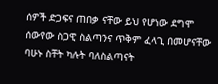ሰዎች ድጋፍና ጠበቃ ናቸው ይህ የሆነው ደግሞ ሰውየው ስጋዊ ስልጣንና ጥቅም ፈላጊ በመሆናቸው ባሁኑ ስቸት ካሉት ባለስልጣናት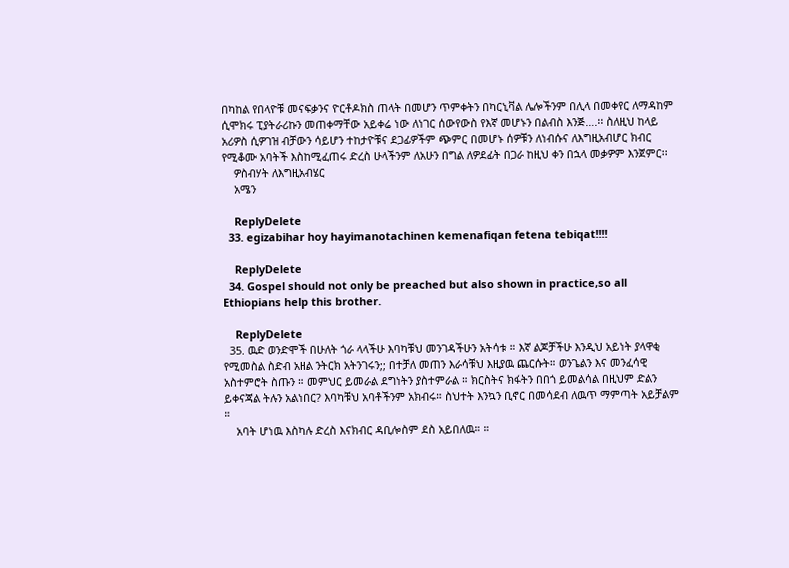በካከል የበላዮቹ መናፍቃንና ዮርቶዶክስ ጠላት በመሆን ጥምቀትን በካርኒቫል ሌሎችንም በሊላ በመቀየር ለማዳከም ሲሞክሩ ፒያትራሪኩን መጠቀማቸው አይቀሬ ነው ለነገር ሰውየውስ የእኛ መሆኑን በልብስ እንጅ….፡፡ ስለዚህ ከላይ አሪዎስ ሲዎገዝ ብቻውን ሳይሆን ተከታዮቹና ደጋፊዎችም ጭምር በመሆኑ ሰዎቹን ለነብሱና ለእግዚአብሆር ክብር የሚቆሙ አባትች እስከሚፈጠሩ ድረስ ሁላችንም ለአሁን በግል ለዎደፊት በጋራ ከዚህ ቀን በኋላ መቃዎም እንጀምር፡፡
    ዎስብሃት ለእግዚአብሄር
    አሜን

    ReplyDelete
  33. egizabihar hoy hayimanotachinen kemenafiqan fetena tebiqat!!!!

    ReplyDelete
  34. Gospel should not only be preached but also shown in practice,so all Ethiopians help this brother.

    ReplyDelete
  35. ዉድ ወንድሞች በሁለት ጎራ ላላችሁ እባካቹህ መንገዳችሁን አትሳቱ ። እኛ ልጆቻችሁ እንዲህ አይነት ያላዋቂ የሚመስል ስድብ አዘል ንትርክ አትንገሩን;; በተቻለ መጠን እራሳቹህ እዚያዉ ጨርሱት። ወንጌልን እና መንፈሳዊ አስተምሮት ስጡን ። መምህር ይመራል ደግነትን ያስተምራል ። ክርስትና ክፋትን በበጎ ይመልሳል በዚህም ድልን ይቀናጃል ትሉን አልነበር? እባካቹህ አባቶችንም አክብሩ። ስህተት እንኳን ቢኖር በመሳደብ ለዉጥ ማምጣት አይቻልም ።
    አባት ሆነዉ እስካሉ ድረስ እናክብር ዳቢሎስም ደስ አይበለዉ። ።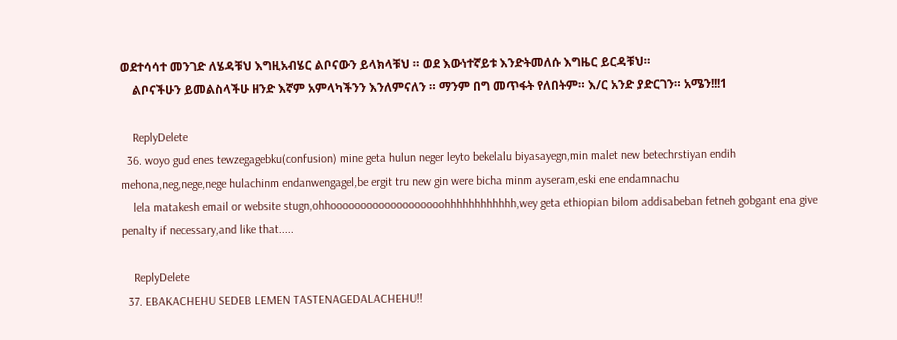ወደተሳሳተ መንገድ ለሄዳቹህ እግዚአብሄር ልቦናውን ይላክላቹህ ። ወደ እውነተኛይቱ እንድትመለሱ እግዜር ይርዳቹህ።
    ልቦናችሁን ይመልስላችሁ ዘንድ እኛም አምላካችንን እንለምናለን ። ማንም በግ መጥፋት የለበትም። እ/ር አንድ ያድርገን። አሜን!!!1

    ReplyDelete
  36. woyo gud enes tewzegagebku(confusion) mine geta hulun neger leyto bekelalu biyasayegn,min malet new betechrstiyan endih mehona,neg,nege,nege hulachinm endanwengagel,be ergit tru new gin were bicha minm ayseram,eski ene endamnachu
    lela matakesh email or website stugn,ohhooooooooooooooooooohhhhhhhhhhhh,wey geta ethiopian bilom addisabeban fetneh gobgant ena give penalty if necessary,and like that.....

    ReplyDelete
  37. EBAKACHEHU SEDEB LEMEN TASTENAGEDALACHEHU!!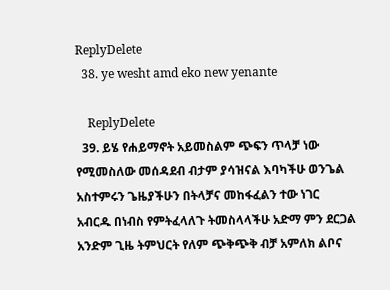ReplyDelete
  38. ye wesht amd eko new yenante

    ReplyDelete
  39. ይሄ የሐይማኖት አይመስልም ጭፍን ጥላቻ ነው የሚመስለው መሰዳደብ ብታም ያሳዝናል እባካችሁ ወንጌል አስተምሩን ጌዜያችሁን በትላቻና መከፋፈልን ተው ነገር አብርዱ በነብስ የምትፈላለጉ ትመስላላችሁ አድማ ምን ደርጋል አንድም ጊዜ ትምህርት የለም ጭቅጭቅ ብቻ አምለክ ልቦና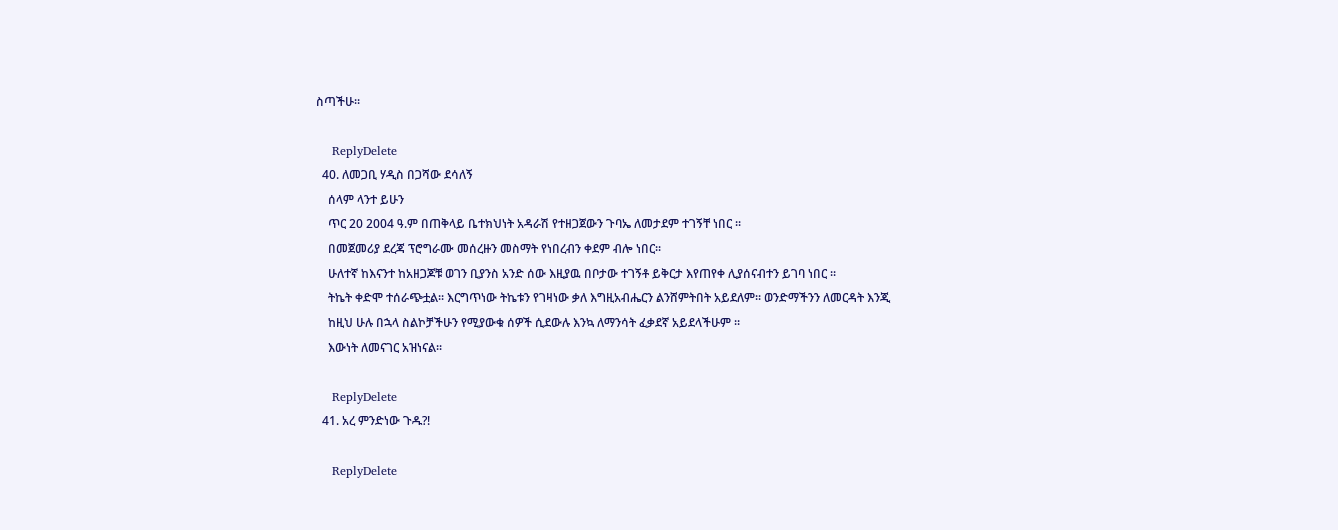ስጣችሁ፡፡

    ReplyDelete
  40. ለመጋቢ ሃዲስ በጋሻው ደሳለኝ
    ሰላም ላንተ ይሁን
    ጥር 20 2004 ዓ.ም በጠቅላይ ቤተክህነት አዳራሽ የተዘጋጀውን ጉባኤ ለመታደም ተገኝቸ ነበር ፡፡
    በመጀመሪያ ደረጃ ፕሮግራሙ መሰረዙን መስማት የነበረብን ቀደም ብሎ ነበር፡፡
    ሁለተኛ ከእናንተ ከአዘጋጆቹ ወገን ቢያንስ አንድ ሰው እዚያዉ በቦታው ተገኝቶ ይቅርታ እየጠየቀ ሊያሰናብተን ይገባ ነበር ፡፡
    ትኬት ቀድሞ ተሰራጭቷል፡፡ እርግጥነው ትኬቱን የገዛነው ቃለ እግዚአብሔርን ልንሸምትበት አይደለም፡፡ ወንድማችንን ለመርዳት እንጂ
    ከዚህ ሁሉ በኋላ ስልኮቻችሁን የሚያውቁ ሰዎች ሲደውሉ እንኳ ለማንሳት ፈቃደኛ አይደላችሁም ፡፡
    እውነት ለመናገር አዝነናል፡፡

    ReplyDelete
  41. አረ ምንድነው ጉዱ?!

    ReplyDelete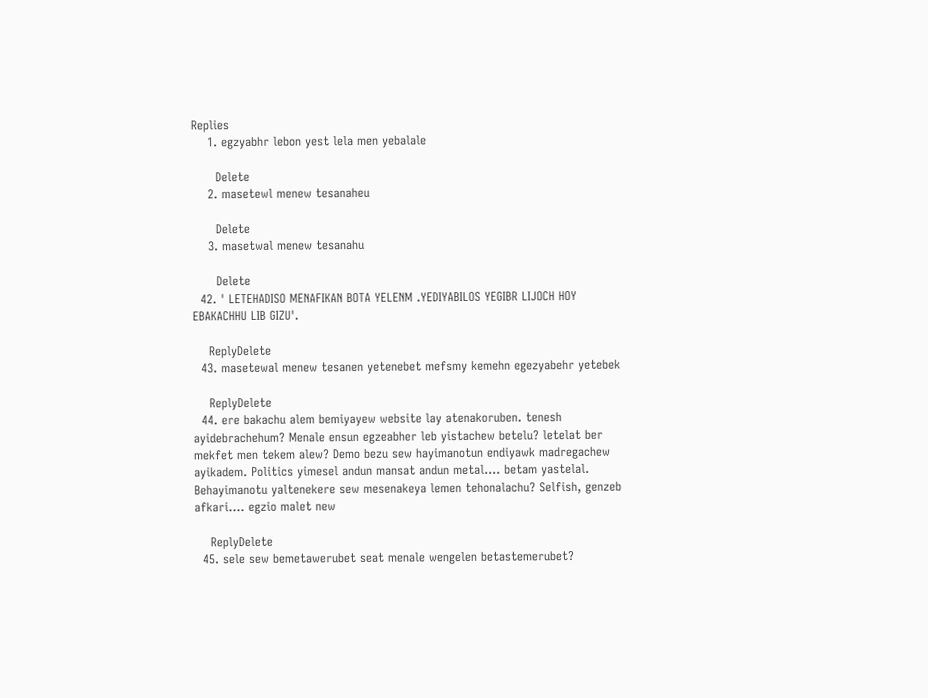Replies
    1. egzyabhr lebon yest lela men yebalale

      Delete
    2. masetewl menew tesanaheu

      Delete
    3. masetwal menew tesanahu

      Delete
  42. ' LETEHADISO MENAFIKAN BOTA YELENM .YEDIYABILOS YEGIBR LIJOCH HOY EBAKACHHU LIB GIZU'.

    ReplyDelete
  43. masetewal menew tesanen yetenebet mefsmy kemehn egezyabehr yetebek

    ReplyDelete
  44. ere bakachu alem bemiyayew website lay atenakoruben. tenesh ayidebrachehum? Menale ensun egzeabher leb yistachew betelu? letelat ber mekfet men tekem alew? Demo bezu sew hayimanotun endiyawk madregachew ayikadem. Politics yimesel andun mansat andun metal.... betam yastelal. Behayimanotu yaltenekere sew mesenakeya lemen tehonalachu? Selfish, genzeb afkari.... egzio malet new

    ReplyDelete
  45. sele sew bemetawerubet seat menale wengelen betastemerubet?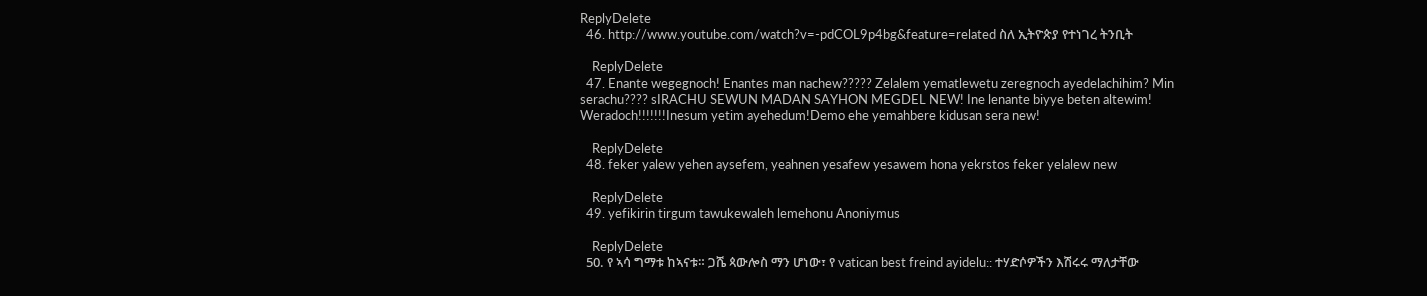ReplyDelete
  46. http://www.youtube.com/watch?v=-pdCOL9p4bg&feature=related ስለ ኢትዮጵያ የተነገረ ትንቢት

    ReplyDelete
  47. Enante wegegnoch! Enantes man nachew????? Zelalem yematlewetu zeregnoch ayedelachihim? Min serachu???? sIRACHU SEWUN MADAN SAYHON MEGDEL NEW! Ine lenante biyye beten altewim! Weradoch!!!!!!!Inesum yetim ayehedum!Demo ehe yemahbere kidusan sera new!

    ReplyDelete
  48. feker yalew yehen aysefem, yeahnen yesafew yesawem hona yekrstos feker yelalew new

    ReplyDelete
  49. yefikirin tirgum tawukewaleh lemehonu Anoniymus

    ReplyDelete
  50. የ ኣሳ ግማቱ ከኣናቱ። ጋሼ ጳውሎስ ማን ሆነው፣ የ vatican best freind ayidelu:: ተሃድሶዎችን እሽሩሩ ማለታቸው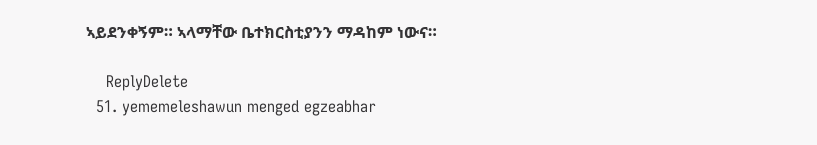ኣይደንቀኝም። ኣላማቸው ቤተክርስቲያንን ማዳከም ነውና።

    ReplyDelete
  51. yememeleshawun menged egzeabhar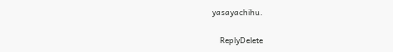yasayachihu.

    ReplyDelete